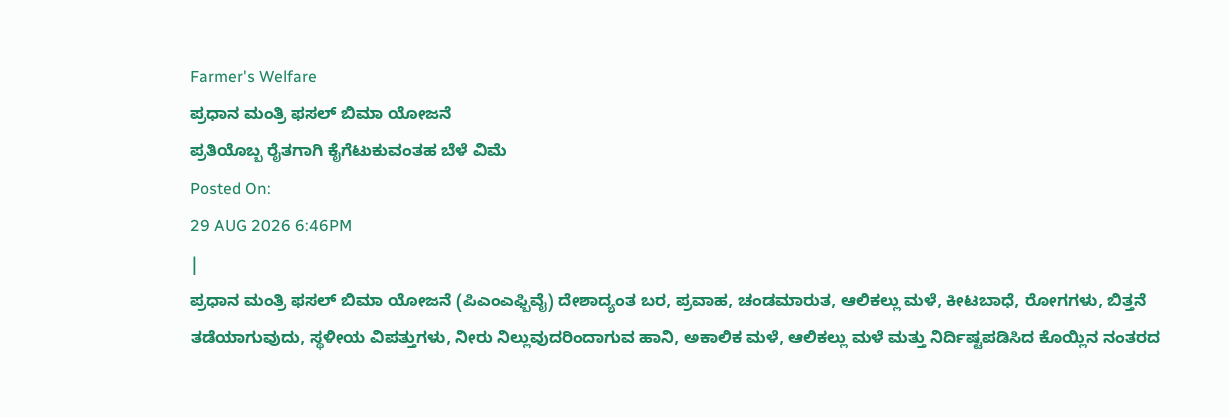Farmer's Welfare
ಪ್ರಧಾನ ಮಂತ್ರಿ ಫಸಲ್ ಬಿಮಾ ಯೋಜನೆ
ಪ್ರತಿಯೊಬ್ಬ ರೈತಗಾಗಿ ಕೈಗೆಟುಕುವಂತಹ ಬೆಳೆ ವಿಮೆ
Posted On:
29 AUG 2026 6:46PM
|
ಪ್ರಧಾನ ಮಂತ್ರಿ ಫಸಲ್ ಬಿಮಾ ಯೋಜನೆ (ಪಿಎಂಎಫ್ಬಿವೈ) ದೇಶಾದ್ಯಂತ ಬರ, ಪ್ರವಾಹ, ಚಂಡಮಾರುತ, ಆಲಿಕಲ್ಲು ಮಳೆ, ಕೀಟಬಾಧೆ, ರೋಗಗಳು, ಬಿತ್ತನೆ ತಡೆಯಾಗುವುದು, ಸ್ಥಳೀಯ ವಿಪತ್ತುಗಳು, ನೀರು ನಿಲ್ಲುವುದರಿಂದಾಗುವ ಹಾನಿ, ಅಕಾಲಿಕ ಮಳೆ, ಆಲಿಕಲ್ಲು ಮಳೆ ಮತ್ತು ನಿರ್ದಿಷ್ಟಪಡಿಸಿದ ಕೊಯ್ಲಿನ ನಂತರದ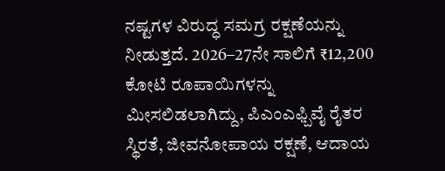ನಷ್ಟಗಳ ವಿರುದ್ಧ ಸಮಗ್ರ ರಕ್ಷಣೆಯನ್ನು ನೀಡುತ್ತದೆ. 2026–27ನೇ ಸಾಲಿಗೆ ₹12,200 ಕೋಟಿ ರೂಪಾಯಿಗಳನ್ನು ಮೀಸಲಿಡಲಾಗಿದ್ದು, ಪಿಎಂಎಫ್ಬಿವೈ ರೈತರ ಸ್ಥಿರತೆ, ಜೀವನೋಪಾಯ ರಕ್ಷಣೆ, ಆದಾಯ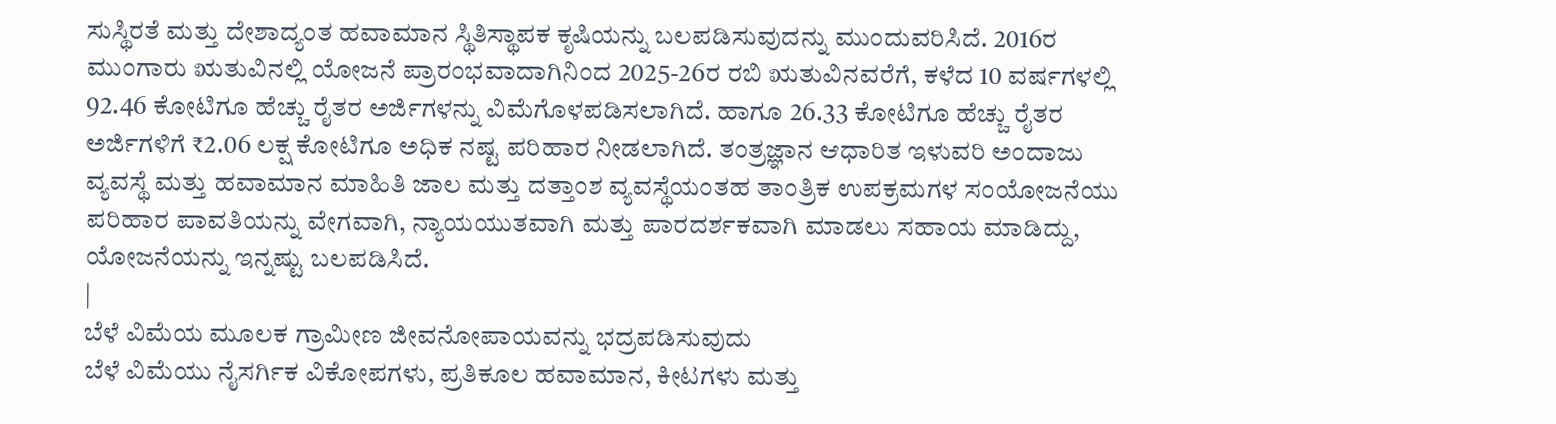ಸುಸ್ಥಿರತೆ ಮತ್ತು ದೇಶಾದ್ಯಂತ ಹವಾಮಾನ ಸ್ಥಿತಿಸ್ಥಾಪಕ ಕೃಷಿಯನ್ನು ಬಲಪಡಿಸುವುದನ್ನು ಮುಂದುವರಿಸಿದೆ. 2016ರ ಮುಂಗಾರು ಋತುವಿನಲ್ಲಿ ಯೋಜನೆ ಪ್ರಾರಂಭವಾದಾಗಿನಿಂದ 2025-26ರ ರಬಿ ಋತುವಿನವರೆಗೆ, ಕಳೆದ 10 ವರ್ಷಗಳಲ್ಲಿ 92.46 ಕೋಟಿಗೂ ಹೆಚ್ಚು ರೈತರ ಅರ್ಜಿಗಳನ್ನು ವಿಮೆಗೊಳಪಡಿಸಲಾಗಿದೆ. ಹಾಗೂ 26.33 ಕೋಟಿಗೂ ಹೆಚ್ಚು ರೈತರ ಅರ್ಜಿಗಳಿಗೆ ₹2.06 ಲಕ್ಷ ಕೋಟಿಗೂ ಅಧಿಕ ನಷ್ಟ ಪರಿಹಾರ ನೀಡಲಾಗಿದೆ. ತಂತ್ರಜ್ಞಾನ ಆಧಾರಿತ ಇಳುವರಿ ಅಂದಾಜು ವ್ಯವಸ್ಥೆ ಮತ್ತು ಹವಾಮಾನ ಮಾಹಿತಿ ಜಾಲ ಮತ್ತು ದತ್ತಾಂಶ ವ್ಯವಸ್ಥೆಯಂತಹ ತಾಂತ್ರಿಕ ಉಪಕ್ರಮಗಳ ಸಂಯೋಜನೆಯು ಪರಿಹಾರ ಪಾವತಿಯನ್ನು ವೇಗವಾಗಿ, ನ್ಯಾಯಯುತವಾಗಿ ಮತ್ತು ಪಾರದರ್ಶಕವಾಗಿ ಮಾಡಲು ಸಹಾಯ ಮಾಡಿದ್ದು, ಯೋಜನೆಯನ್ನು ಇನ್ನಷ್ಟು ಬಲಪಡಿಸಿದೆ.
|
ಬೆಳೆ ವಿಮೆಯ ಮೂಲಕ ಗ್ರಾಮೀಣ ಜೀವನೋಪಾಯವನ್ನು ಭದ್ರಪಡಿಸುವುದು
ಬೆಳೆ ವಿಮೆಯು ನೈಸರ್ಗಿಕ ವಿಕೋಪಗಳು, ಪ್ರತಿಕೂಲ ಹವಾಮಾನ, ಕೀಟಗಳು ಮತ್ತು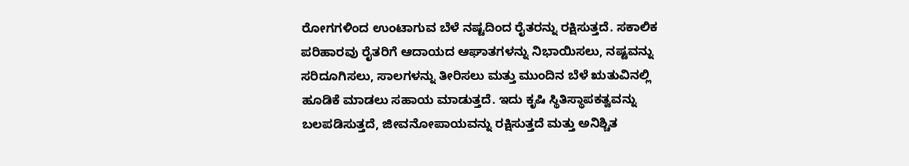ರೋಗಗಳಿಂದ ಉಂಟಾಗುವ ಬೆಳೆ ನಷ್ಟದಿಂದ ರೈತರನ್ನು ರಕ್ಷಿಸುತ್ತದೆ. ಸಕಾಲಿಕ ಪರಿಹಾರವು ರೈತರಿಗೆ ಆದಾಯದ ಆಘಾತಗಳನ್ನು ನಿಭಾಯಿಸಲು, ನಷ್ಟವನ್ನು ಸರಿದೂಗಿಸಲು, ಸಾಲಗಳನ್ನು ತೀರಿಸಲು ಮತ್ತು ಮುಂದಿನ ಬೆಳೆ ಋತುವಿನಲ್ಲಿ ಹೂಡಿಕೆ ಮಾಡಲು ಸಹಾಯ ಮಾಡುತ್ತದೆ. ಇದು ಕೃಷಿ ಸ್ಥಿತಿಸ್ಥಾಪಕತ್ವವನ್ನು ಬಲಪಡಿಸುತ್ತದೆ, ಜೀವನೋಪಾಯವನ್ನು ರಕ್ಷಿಸುತ್ತದೆ ಮತ್ತು ಅನಿಶ್ಚಿತ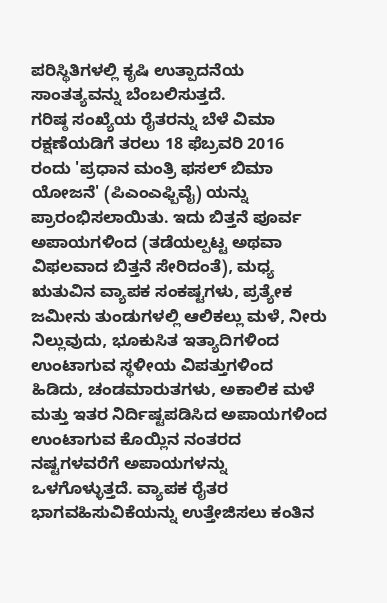ಪರಿಸ್ಥಿತಿಗಳಲ್ಲಿ ಕೃಷಿ ಉತ್ಪಾದನೆಯ ಸಾಂತತ್ಯವನ್ನು ಬೆಂಬಲಿಸುತ್ತದೆ.
ಗರಿಷ್ಠ ಸಂಖ್ಯೆಯ ರೈತರನ್ನು ಬೆಳೆ ವಿಮಾ ರಕ್ಷಣೆಯಡಿಗೆ ತರಲು 18 ಫೆಬ್ರವರಿ 2016 ರಂದು 'ಪ್ರಧಾನ ಮಂತ್ರಿ ಫಸಲ್ ಬಿಮಾ ಯೋಜನೆ' (ಪಿಎಂಎಫ್ಬಿವೈ) ಯನ್ನು ಪ್ರಾರಂಭಿಸಲಾಯಿತು. ಇದು ಬಿತ್ತನೆ ಪೂರ್ವ ಅಪಾಯಗಳಿಂದ (ತಡೆಯಲ್ಪಟ್ಟ ಅಥವಾ ವಿಫಲವಾದ ಬಿತ್ತನೆ ಸೇರಿದಂತೆ), ಮಧ್ಯ ಋತುವಿನ ವ್ಯಾಪಕ ಸಂಕಷ್ಟಗಳು, ಪ್ರತ್ಯೇಕ ಜಮೀನು ತುಂಡುಗಳಲ್ಲಿ ಆಲಿಕಲ್ಲು ಮಳೆ, ನೀರು ನಿಲ್ಲುವುದು, ಭೂಕುಸಿತ ಇತ್ಯಾದಿಗಳಿಂದ ಉಂಟಾಗುವ ಸ್ಥಳೀಯ ವಿಪತ್ತುಗಳಿಂದ ಹಿಡಿದು, ಚಂಡಮಾರುತಗಳು, ಅಕಾಲಿಕ ಮಳೆ ಮತ್ತು ಇತರ ನಿರ್ದಿಷ್ಟಪಡಿಸಿದ ಅಪಾಯಗಳಿಂದ ಉಂಟಾಗುವ ಕೊಯ್ಲಿನ ನಂತರದ ನಷ್ಟಗಳವರೆಗೆ ಅಪಾಯಗಳನ್ನು ಒಳಗೊಳ್ಳುತ್ತದೆ. ವ್ಯಾಪಕ ರೈತರ ಭಾಗವಹಿಸುವಿಕೆಯನ್ನು ಉತ್ತೇಜಿಸಲು ಕಂತಿನ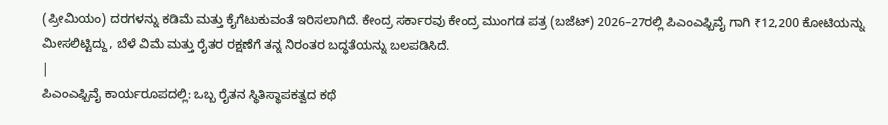(ಪ್ರೀಮಿಯಂ) ದರಗಳನ್ನು ಕಡಿಮೆ ಮತ್ತು ಕೈಗೆಟುಕುವಂತೆ ಇರಿಸಲಾಗಿದೆ. ಕೇಂದ್ರ ಸರ್ಕಾರವು ಕೇಂದ್ರ ಮುಂಗಡ ಪತ್ರ (ಬಜೆಟ್) 2026–27ರಲ್ಲಿ ಪಿಎಂಎಫ್ಬಿವೈ ಗಾಗಿ ₹12,200 ಕೋಟಿಯನ್ನು ಮೀಸಲಿಟ್ಟಿದ್ದು, ಬೆಳೆ ವಿಮೆ ಮತ್ತು ರೈತರ ರಕ್ಷಣೆಗೆ ತನ್ನ ನಿರಂತರ ಬದ್ಧತೆಯನ್ನು ಬಲಪಡಿಸಿದೆ.
|
ಪಿಎಂಎಫ್ಬಿವೈ ಕಾರ್ಯರೂಪದಲ್ಲಿ: ಒಬ್ಬ ರೈತನ ಸ್ಥಿತಿಸ್ಥಾಪಕತ್ವದ ಕಥೆ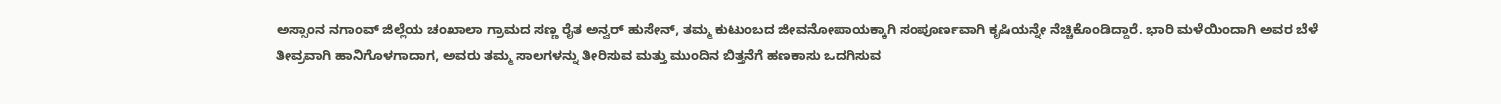ಅಸ್ಸಾಂನ ನಗಾಂವ್ ಜಿಲ್ಲೆಯ ಚಂಖಾಲಾ ಗ್ರಾಮದ ಸಣ್ಣ ರೈತ ಅನ್ವರ್ ಹುಸೇನ್, ತಮ್ಮ ಕುಟುಂಬದ ಜೀವನೋಪಾಯಕ್ಕಾಗಿ ಸಂಪೂರ್ಣವಾಗಿ ಕೃಷಿಯನ್ನೇ ನೆಚ್ಚಿಕೊಂಡಿದ್ದಾರೆ. ಭಾರಿ ಮಳೆಯಿಂದಾಗಿ ಅವರ ಬೆಳೆ ತೀವ್ರವಾಗಿ ಹಾನಿಗೊಳಗಾದಾಗ, ಅವರು ತಮ್ಮ ಸಾಲಗಳನ್ನು ತೀರಿಸುವ ಮತ್ತು ಮುಂದಿನ ಬಿತ್ತನೆಗೆ ಹಣಕಾಸು ಒದಗಿಸುವ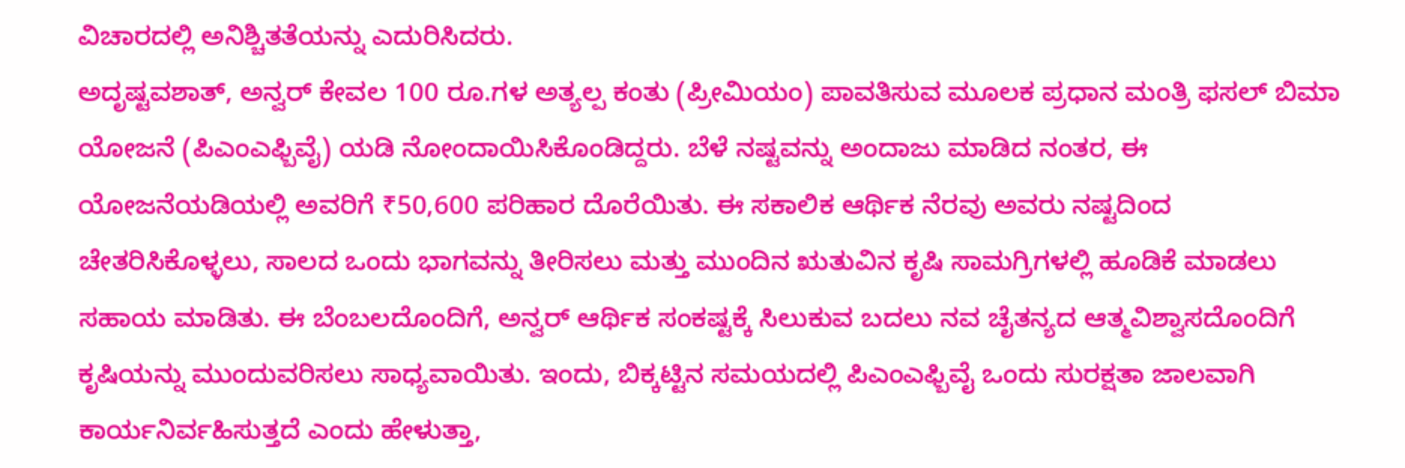ವಿಚಾರದಲ್ಲಿ ಅನಿಶ್ಚಿತತೆಯನ್ನು ಎದುರಿಸಿದರು.
ಅದೃಷ್ಟವಶಾತ್, ಅನ್ವರ್ ಕೇವಲ 100 ರೂ.ಗಳ ಅತ್ಯಲ್ಪ ಕಂತು (ಪ್ರೀಮಿಯಂ) ಪಾವತಿಸುವ ಮೂಲಕ ಪ್ರಧಾನ ಮಂತ್ರಿ ಫಸಲ್ ಬಿಮಾ ಯೋಜನೆ (ಪಿಎಂಎಫ್ಬಿವೈ) ಯಡಿ ನೋಂದಾಯಿಸಿಕೊಂಡಿದ್ದರು. ಬೆಳೆ ನಷ್ಟವನ್ನು ಅಂದಾಜು ಮಾಡಿದ ನಂತರ, ಈ ಯೋಜನೆಯಡಿಯಲ್ಲಿ ಅವರಿಗೆ ₹50,600 ಪರಿಹಾರ ದೊರೆಯಿತು. ಈ ಸಕಾಲಿಕ ಆರ್ಥಿಕ ನೆರವು ಅವರು ನಷ್ಟದಿಂದ ಚೇತರಿಸಿಕೊಳ್ಳಲು, ಸಾಲದ ಒಂದು ಭಾಗವನ್ನು ತೀರಿಸಲು ಮತ್ತು ಮುಂದಿನ ಋತುವಿನ ಕೃಷಿ ಸಾಮಗ್ರಿಗಳಲ್ಲಿ ಹೂಡಿಕೆ ಮಾಡಲು ಸಹಾಯ ಮಾಡಿತು. ಈ ಬೆಂಬಲದೊಂದಿಗೆ, ಅನ್ವರ್ ಆರ್ಥಿಕ ಸಂಕಷ್ಟಕ್ಕೆ ಸಿಲುಕುವ ಬದಲು ನವ ಚೈತನ್ಯದ ಆತ್ಮವಿಶ್ವಾಸದೊಂದಿಗೆ ಕೃಷಿಯನ್ನು ಮುಂದುವರಿಸಲು ಸಾಧ್ಯವಾಯಿತು. ಇಂದು, ಬಿಕ್ಕಟ್ಟಿನ ಸಮಯದಲ್ಲಿ ಪಿಎಂಎಫ್ಬಿವೈ ಒಂದು ಸುರಕ್ಷತಾ ಜಾಲವಾಗಿ ಕಾರ್ಯನಿರ್ವಹಿಸುತ್ತದೆ ಎಂದು ಹೇಳುತ್ತಾ,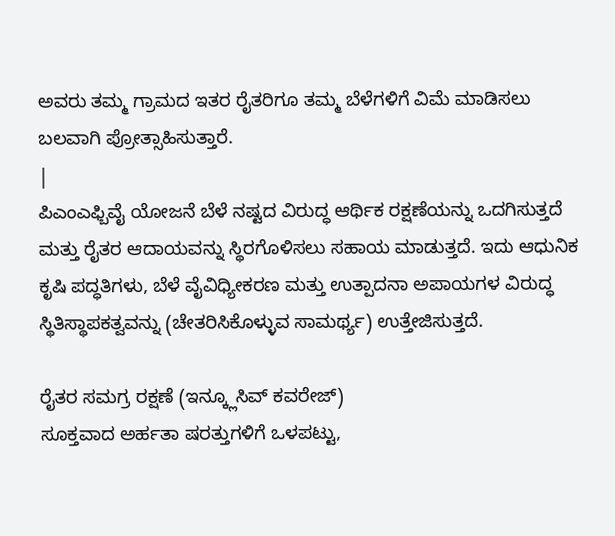ಅವರು ತಮ್ಮ ಗ್ರಾಮದ ಇತರ ರೈತರಿಗೂ ತಮ್ಮ ಬೆಳೆಗಳಿಗೆ ವಿಮೆ ಮಾಡಿಸಲು ಬಲವಾಗಿ ಪ್ರೋತ್ಸಾಹಿಸುತ್ತಾರೆ.
|
ಪಿಎಂಎಫ್ಬಿವೈ ಯೋಜನೆ ಬೆಳೆ ನಷ್ಟದ ವಿರುದ್ಧ ಆರ್ಥಿಕ ರಕ್ಷಣೆಯನ್ನು ಒದಗಿಸುತ್ತದೆ ಮತ್ತು ರೈತರ ಆದಾಯವನ್ನು ಸ್ಥಿರಗೊಳಿಸಲು ಸಹಾಯ ಮಾಡುತ್ತದೆ. ಇದು ಆಧುನಿಕ ಕೃಷಿ ಪದ್ಧತಿಗಳು, ಬೆಳೆ ವೈವಿಧ್ಯೀಕರಣ ಮತ್ತು ಉತ್ಪಾದನಾ ಅಪಾಯಗಳ ವಿರುದ್ಧ ಸ್ಥಿತಿಸ್ಥಾಪಕತ್ವವನ್ನು (ಚೇತರಿಸಿಕೊಳ್ಳುವ ಸಾಮರ್ಥ್ಯ) ಉತ್ತೇಜಿಸುತ್ತದೆ.

ರೈತರ ಸಮಗ್ರ ರಕ್ಷಣೆ (ಇನ್ಕ್ಲೂಸಿವ್ ಕವರೇಜ್)
ಸೂಕ್ತವಾದ ಅರ್ಹತಾ ಷರತ್ತುಗಳಿಗೆ ಒಳಪಟ್ಟು,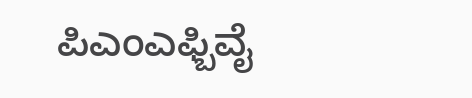ಪಿಎಂಎಫ್ಬಿವೈ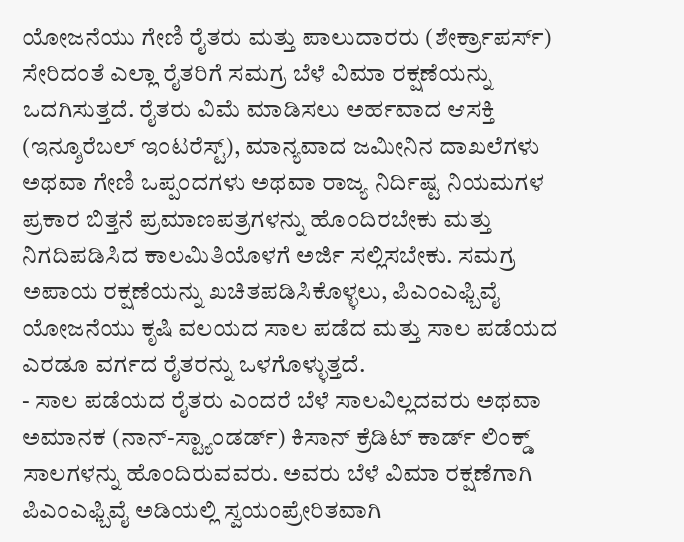ಯೋಜನೆಯು ಗೇಣಿ ರೈತರು ಮತ್ತು ಪಾಲುದಾರರು (ಶೇರ್ಕ್ರಾಪರ್ಸ್) ಸೇರಿದಂತೆ ಎಲ್ಲಾ ರೈತರಿಗೆ ಸಮಗ್ರ ಬೆಳೆ ವಿಮಾ ರಕ್ಷಣೆಯನ್ನು ಒದಗಿಸುತ್ತದೆ. ರೈತರು ವಿಮೆ ಮಾಡಿಸಲು ಅರ್ಹವಾದ ಆಸಕ್ತಿ (ಇನ್ಶೂರೆಬಲ್ ಇಂಟರೆಸ್ಟ್), ಮಾನ್ಯವಾದ ಜಮೀನಿನ ದಾಖಲೆಗಳು ಅಥವಾ ಗೇಣಿ ಒಪ್ಪಂದಗಳು ಅಥವಾ ರಾಜ್ಯ ನಿರ್ದಿಷ್ಟ ನಿಯಮಗಳ ಪ್ರಕಾರ ಬಿತ್ತನೆ ಪ್ರಮಾಣಪತ್ರಗಳನ್ನು ಹೊಂದಿರಬೇಕು ಮತ್ತು ನಿಗದಿಪಡಿಸಿದ ಕಾಲಮಿತಿಯೊಳಗೆ ಅರ್ಜಿ ಸಲ್ಲಿಸಬೇಕು. ಸಮಗ್ರ ಅಪಾಯ ರಕ್ಷಣೆಯನ್ನು ಖಚಿತಪಡಿಸಿಕೊಳ್ಳಲು, ಪಿಎಂಎಫ್ಬಿವೈ ಯೋಜನೆಯು ಕೃಷಿ ವಲಯದ ಸಾಲ ಪಡೆದ ಮತ್ತು ಸಾಲ ಪಡೆಯದ ಎರಡೂ ವರ್ಗದ ರೈತರನ್ನು ಒಳಗೊಳ್ಳುತ್ತದೆ.
- ಸಾಲ ಪಡೆಯದ ರೈತರು ಎಂದರೆ ಬೆಳೆ ಸಾಲವಿಲ್ಲದವರು ಅಥವಾ ಅಮಾನಕ (ನಾನ್-ಸ್ಟ್ಯಾಂಡರ್ಡ್) ಕಿಸಾನ್ ಕ್ರೆಡಿಟ್ ಕಾರ್ಡ್ ಲಿಂಕ್ಡ್ ಸಾಲಗಳನ್ನು ಹೊಂದಿರುವವರು. ಅವರು ಬೆಳೆ ವಿಮಾ ರಕ್ಷಣೆಗಾಗಿ ಪಿಎಂಎಫ್ಬಿವೈ ಅಡಿಯಲ್ಲಿ ಸ್ವಯಂಪ್ರೇರಿತವಾಗಿ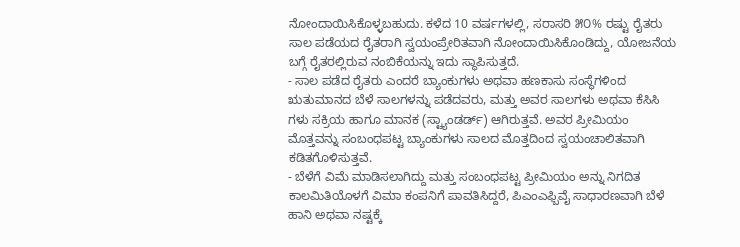ನೋಂದಾಯಿಸಿಕೊಳ್ಳಬಹುದು. ಕಳೆದ 10 ವರ್ಷಗಳಲ್ಲಿ, ಸರಾಸರಿ ೫೦% ರಷ್ಟು ರೈತರು ಸಾಲ ಪಡೆಯದ ರೈತರಾಗಿ ಸ್ವಯಂಪ್ರೇರಿತವಾಗಿ ನೋಂದಾಯಿಸಿಕೊಂಡಿದ್ದು, ಯೋಜನೆಯ ಬಗ್ಗೆ ರೈತರಲ್ಲಿರುವ ನಂಬಿಕೆಯನ್ನು ಇದು ಸ್ಥಾಪಿಸುತ್ತದೆ.
- ಸಾಲ ಪಡೆದ ರೈತರು ಎಂದರೆ ಬ್ಯಾಂಕುಗಳು ಅಥವಾ ಹಣಕಾಸು ಸಂಸ್ಥೆಗಳಿಂದ ಋತುಮಾನದ ಬೆಳೆ ಸಾಲಗಳನ್ನು ಪಡೆದವರು, ಮತ್ತು ಅವರ ಸಾಲಗಳು ಅಥವಾ ಕೆಸಿಸಿ ಗಳು ಸಕ್ರಿಯ ಹಾಗೂ ಮಾನಕ (ಸ್ಟ್ಯಾಂಡರ್ಡ್) ಆಗಿರುತ್ತವೆ. ಅವರ ಪ್ರೀಮಿಯಂ ಮೊತ್ತವನ್ನು ಸಂಬಂಧಪಟ್ಟ ಬ್ಯಾಂಕುಗಳು ಸಾಲದ ಮೊತ್ತದಿಂದ ಸ್ವಯಂಚಾಲಿತವಾಗಿ ಕಡಿತಗೊಳಿಸುತ್ತವೆ.
- ಬೆಳೆಗೆ ವಿಮೆ ಮಾಡಿಸಲಾಗಿದ್ದು ಮತ್ತು ಸಂಬಂಧಪಟ್ಟ ಪ್ರೀಮಿಯಂ ಅನ್ನು ನಿಗದಿತ ಕಾಲಮಿತಿಯೊಳಗೆ ವಿಮಾ ಕಂಪನಿಗೆ ಪಾವತಿಸಿದ್ದರೆ, ಪಿಎಂಎಫ್ಬಿವೈ ಸಾಧಾರಣವಾಗಿ ಬೆಳೆ ಹಾನಿ ಅಥವಾ ನಷ್ಟಕ್ಕೆ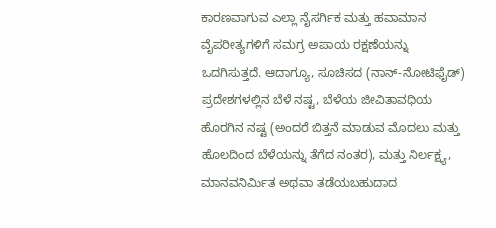ಕಾರಣವಾಗುವ ಎಲ್ಲಾ ನೈಸರ್ಗಿಕ ಮತ್ತು ಹವಾಮಾನ ವೈಪರೀತ್ಯಗಳಿಗೆ ಸಮಗ್ರ ಅಪಾಯ ರಕ್ಷಣೆಯನ್ನು ಒದಗಿಸುತ್ತದೆ. ಆದಾಗ್ಯೂ, ಸೂಚಿಸದ (ನಾನ್-ನೋಟಿಫೈಡ್) ಪ್ರದೇಶಗಳಲ್ಲಿನ ಬೆಳೆ ನಷ್ಟ, ಬೆಳೆಯ ಜೀವಿತಾವಧಿಯ ಹೊರಗಿನ ನಷ್ಟ (ಅಂದರೆ ಬಿತ್ತನೆ ಮಾಡುವ ಮೊದಲು ಮತ್ತು ಹೊಲದಿಂದ ಬೆಳೆಯನ್ನು ತೆಗೆದ ನಂತರ), ಮತ್ತು ನಿರ್ಲಕ್ಷ್ಯ, ಮಾನವನಿರ್ಮಿತ ಅಥವಾ ತಡೆಯಬಹುದಾದ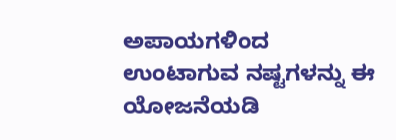ಅಪಾಯಗಳಿಂದ ಉಂಟಾಗುವ ನಷ್ಟಗಳನ್ನು ಈ ಯೋಜನೆಯಡಿ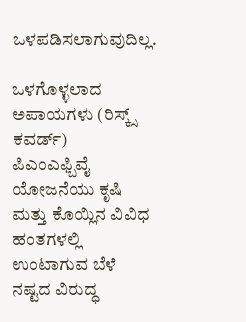ಒಳಪಡಿಸಲಾಗುವುದಿಲ್ಲ.

ಒಳಗೊಳ್ಳಲಾದ ಅಪಾಯಗಳು (ರಿಸ್ಕ್ಸ್ ಕವರ್ಡ್)
ಪಿಎಂಎಫ್ಬಿವೈ ಯೋಜನೆಯು ಕೃಷಿ ಮತ್ತು ಕೊಯ್ಲಿನ ವಿವಿಧ ಹಂತಗಳಲ್ಲಿ ಉಂಟಾಗುವ ಬೆಳೆ ನಷ್ಟದ ವಿರುದ್ಧ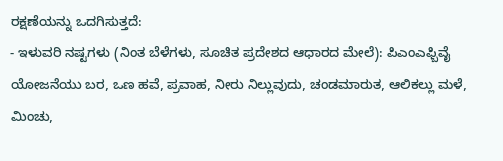ರಕ್ಷಣೆಯನ್ನು ಒದಗಿಸುತ್ತದೆ:
- ಇಳುವರಿ ನಷ್ಟಗಳು (ನಿಂತ ಬೆಳೆಗಳು, ಸೂಚಿತ ಪ್ರದೇಶದ ಆಧಾರದ ಮೇಲೆ): ಪಿಎಂಎಫ್ಬಿವೈ ಯೋಜನೆಯು ಬರ, ಒಣ ಹವೆ, ಪ್ರವಾಹ, ನೀರು ನಿಲ್ಲುವುದು, ಚಂಡಮಾರುತ, ಆಲಿಕಲ್ಲು ಮಳೆ, ಮಿಂಚು,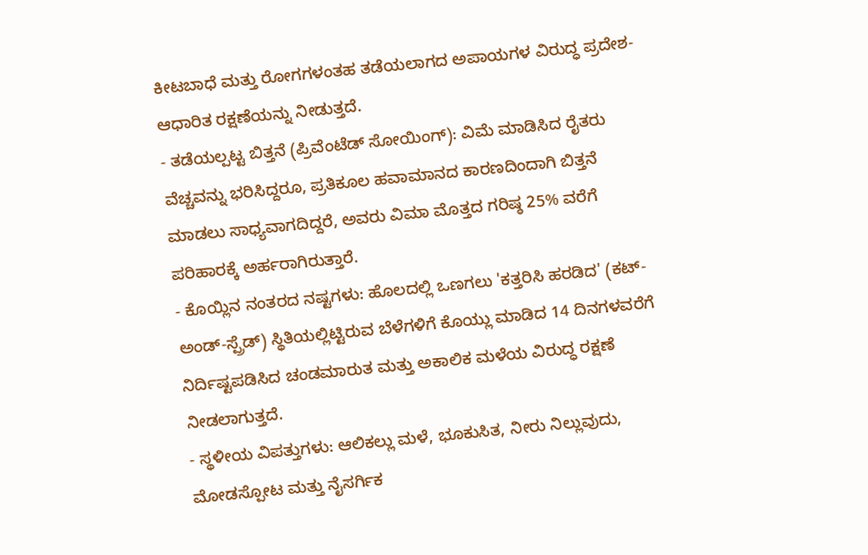ಕೀಟಬಾಧೆ ಮತ್ತು ರೋಗಗಳಂತಹ ತಡೆಯಲಾಗದ ಅಪಾಯಗಳ ವಿರುದ್ಧ ಪ್ರದೇಶ-ಆಧಾರಿತ ರಕ್ಷಣೆಯನ್ನು ನೀಡುತ್ತದೆ.
- ತಡೆಯಲ್ಪಟ್ಟ ಬಿತ್ತನೆ (ಪ್ರಿವೆಂಟೆಡ್ ಸೋಯಿಂಗ್): ವಿಮೆ ಮಾಡಿಸಿದ ರೈತರು ವೆಚ್ಚವನ್ನು ಭರಿಸಿದ್ದರೂ, ಪ್ರತಿಕೂಲ ಹವಾಮಾನದ ಕಾರಣದಿಂದಾಗಿ ಬಿತ್ತನೆ ಮಾಡಲು ಸಾಧ್ಯವಾಗದಿದ್ದರೆ, ಅವರು ವಿಮಾ ಮೊತ್ತದ ಗರಿಷ್ಠ 25% ವರೆಗೆ ಪರಿಹಾರಕ್ಕೆ ಅರ್ಹರಾಗಿರುತ್ತಾರೆ.
- ಕೊಯ್ಲಿನ ನಂತರದ ನಷ್ಟಗಳು: ಹೊಲದಲ್ಲಿ ಒಣಗಲು 'ಕತ್ತರಿಸಿ ಹರಡಿದ' (ಕಟ್-ಅಂಡ್-ಸ್ಪ್ರೆಡ್) ಸ್ಥಿತಿಯಲ್ಲಿಟ್ಟಿರುವ ಬೆಳೆಗಳಿಗೆ ಕೊಯ್ಲು ಮಾಡಿದ 14 ದಿನಗಳವರೆಗೆ ನಿರ್ದಿಷ್ಟಪಡಿಸಿದ ಚಂಡಮಾರುತ ಮತ್ತು ಅಕಾಲಿಕ ಮಳೆಯ ವಿರುದ್ಧ ರಕ್ಷಣೆ ನೀಡಲಾಗುತ್ತದೆ.
- ಸ್ಥಳೀಯ ವಿಪತ್ತುಗಳು: ಆಲಿಕಲ್ಲು ಮಳೆ, ಭೂಕುಸಿತ, ನೀರು ನಿಲ್ಲುವುದು, ಮೋಡಸ್ಪೋಟ ಮತ್ತು ನೈಸರ್ಗಿಕ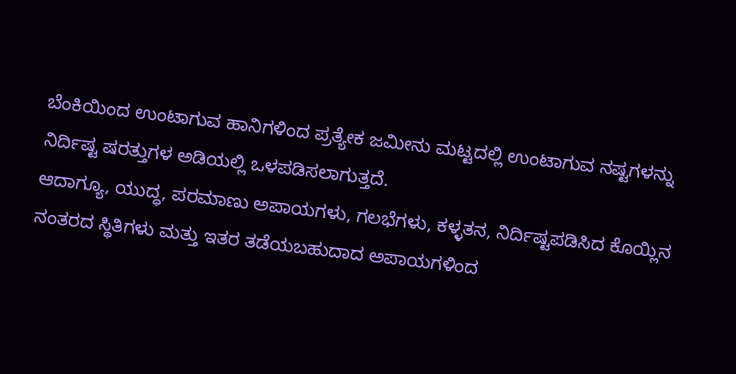ಬೆಂಕಿಯಿಂದ ಉಂಟಾಗುವ ಹಾನಿಗಳಿಂದ ಪ್ರತ್ಯೇಕ ಜಮೀನು ಮಟ್ಟದಲ್ಲಿ ಉಂಟಾಗುವ ನಷ್ಟಗಳನ್ನು ನಿರ್ದಿಷ್ಟ ಷರತ್ತುಗಳ ಅಡಿಯಲ್ಲಿ ಒಳಪಡಿಸಲಾಗುತ್ತದೆ.
ಆದಾಗ್ಯೂ, ಯುದ್ಧ, ಪರಮಾಣು ಅಪಾಯಗಳು, ಗಲಭೆಗಳು, ಕಳ್ಳತನ, ನಿರ್ದಿಷ್ಟಪಡಿಸಿದ ಕೊಯ್ಲಿನ ನಂತರದ ಸ್ಥಿತಿಗಳು ಮತ್ತು ಇತರ ತಡೆಯಬಹುದಾದ ಅಪಾಯಗಳಿಂದ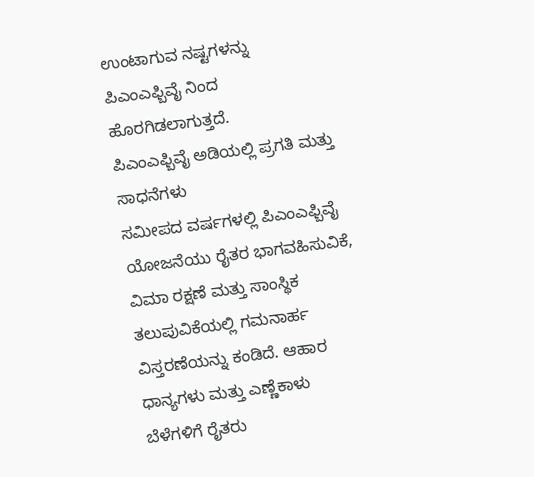ಉಂಟಾಗುವ ನಷ್ಟಗಳನ್ನು ಪಿಎಂಎಫ್ಬಿವೈ ನಿಂದ ಹೊರಗಿಡಲಾಗುತ್ತದೆ.
ಪಿಎಂಎಫ್ಬಿವೈ ಅಡಿಯಲ್ಲಿ ಪ್ರಗತಿ ಮತ್ತು ಸಾಧನೆಗಳು
ಸಮೀಪದ ವರ್ಷಗಳಲ್ಲಿ ಪಿಎಂಎಫ್ಬಿವೈ ಯೋಜನೆಯು ರೈತರ ಭಾಗವಹಿಸುವಿಕೆ, ವಿಮಾ ರಕ್ಷಣೆ ಮತ್ತು ಸಾಂಸ್ಥಿಕ ತಲುಪುವಿಕೆಯಲ್ಲಿ ಗಮನಾರ್ಹ ವಿಸ್ತರಣೆಯನ್ನು ಕಂಡಿದೆ. ಆಹಾರ ಧಾನ್ಯಗಳು ಮತ್ತು ಎಣ್ಣೆಕಾಳು ಬೆಳೆಗಳಿಗೆ ರೈತರು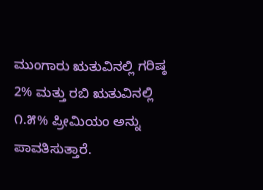ಮುಂಗಾರು ಋತುವಿನಲ್ಲಿ ಗರಿಷ್ಠ 2% ಮತ್ತು ರಬಿ ಋತುವಿನಲ್ಲಿ ೧.೫% ಪ್ರೀಮಿಯಂ ಅನ್ನು ಪಾವತಿಸುತ್ತಾರೆ.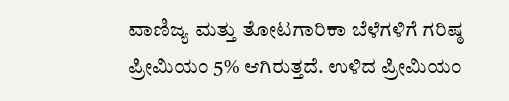ವಾಣಿಜ್ಯ ಮತ್ತು ತೋಟಗಾರಿಕಾ ಬೆಳೆಗಳಿಗೆ ಗರಿಷ್ಠ ಪ್ರೀಮಿಯಂ 5% ಆಗಿರುತ್ತದೆ. ಉಳಿದ ಪ್ರೀಮಿಯಂ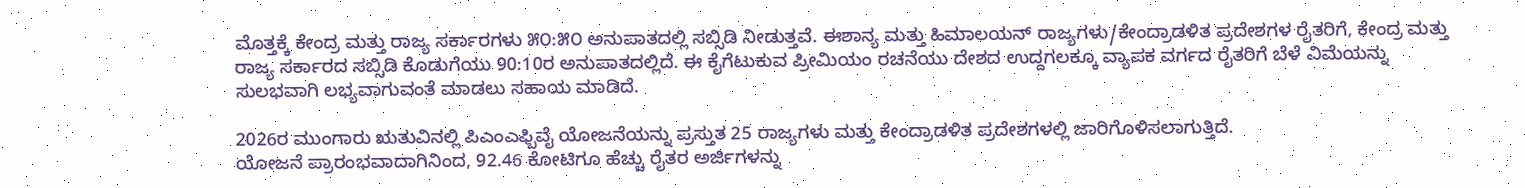ಮೊತ್ತಕ್ಕೆ ಕೇಂದ್ರ ಮತ್ತು ರಾಜ್ಯ ಸರ್ಕಾರಗಳು ೫೦:೫೦ ಅನುಪಾತದಲ್ಲಿ ಸಬ್ಸಿಡಿ ನೀಡುತ್ತವೆ. ಈಶಾನ್ಯ ಮತ್ತು ಹಿಮಾಲಯನ್ ರಾಜ್ಯಗಳು/ಕೇಂದ್ರಾಡಳಿತ ಪ್ರದೇಶಗಳ ರೈತರಿಗೆ, ಕೇಂದ್ರ ಮತ್ತು ರಾಜ್ಯ ಸರ್ಕಾರದ ಸಬ್ಸಿಡಿ ಕೊಡುಗೆಯು 90:10ರ ಅನುಪಾತದಲ್ಲಿದೆ. ಈ ಕೈಗೆಟುಕುವ ಪ್ರೀಮಿಯಂ ರಚನೆಯು ದೇಶದ ಉದ್ದಗಲಕ್ಕೂ ವ್ಯಾಪಕ ವರ್ಗದ ರೈತರಿಗೆ ಬೆಳೆ ವಿಮೆಯನ್ನು ಸುಲಭವಾಗಿ ಲಭ್ಯವಾಗುವಂತೆ ಮಾಡಲು ಸಹಾಯ ಮಾಡಿದೆ.

2026ರ ಮುಂಗಾರು ಋತುವಿನಲ್ಲಿ ಪಿಎಂಎಫ್ಬಿವೈ ಯೋಜನೆಯನ್ನು ಪ್ರಸ್ತುತ 25 ರಾಜ್ಯಗಳು ಮತ್ತು ಕೇಂದ್ರಾಡಳಿತ ಪ್ರದೇಶಗಳಲ್ಲಿ ಜಾರಿಗೊಳಿಸಲಾಗುತ್ತಿದೆ.
ಯೋಜನೆ ಪ್ರಾರಂಭವಾದಾಗಿನಿಂದ, 92.46 ಕೋಟಿಗೂ ಹೆಚ್ಚು ರೈತರ ಅರ್ಜಿಗಳನ್ನು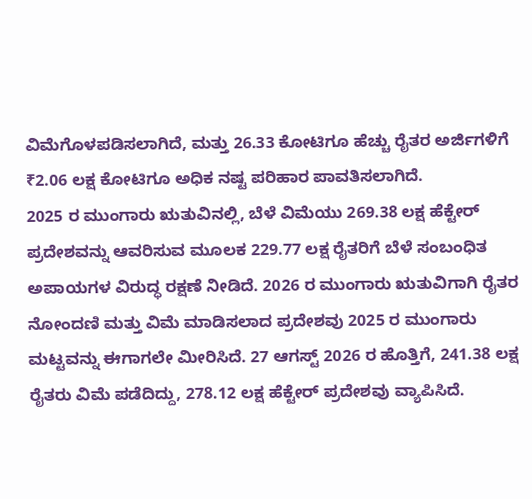ವಿಮೆಗೊಳಪಡಿಸಲಾಗಿದೆ, ಮತ್ತು 26.33 ಕೋಟಿಗೂ ಹೆಚ್ಚು ರೈತರ ಅರ್ಜಿಗಳಿಗೆ ₹2.06 ಲಕ್ಷ ಕೋಟಿಗೂ ಅಧಿಕ ನಷ್ಟ ಪರಿಹಾರ ಪಾವತಿಸಲಾಗಿದೆ.
2025 ರ ಮುಂಗಾರು ಋತುವಿನಲ್ಲಿ, ಬೆಳೆ ವಿಮೆಯು 269.38 ಲಕ್ಷ ಹೆಕ್ಟೇರ್ ಪ್ರದೇಶವನ್ನು ಆವರಿಸುವ ಮೂಲಕ 229.77 ಲಕ್ಷ ರೈತರಿಗೆ ಬೆಳೆ ಸಂಬಂಧಿತ ಅಪಾಯಗಳ ವಿರುದ್ಧ ರಕ್ಷಣೆ ನೀಡಿದೆ. 2026 ರ ಮುಂಗಾರು ಋತುವಿಗಾಗಿ ರೈತರ ನೋಂದಣಿ ಮತ್ತು ವಿಮೆ ಮಾಡಿಸಲಾದ ಪ್ರದೇಶವು 2025 ರ ಮುಂಗಾರು ಮಟ್ಟವನ್ನು ಈಗಾಗಲೇ ಮೀರಿಸಿದೆ. 27 ಆಗಸ್ಟ್ 2026 ರ ಹೊತ್ತಿಗೆ, 241.38 ಲಕ್ಷ ರೈತರು ವಿಮೆ ಪಡೆದಿದ್ದು, 278.12 ಲಕ್ಷ ಹೆಕ್ಟೇರ್ ಪ್ರದೇಶವು ವ್ಯಾಪಿಸಿದೆ.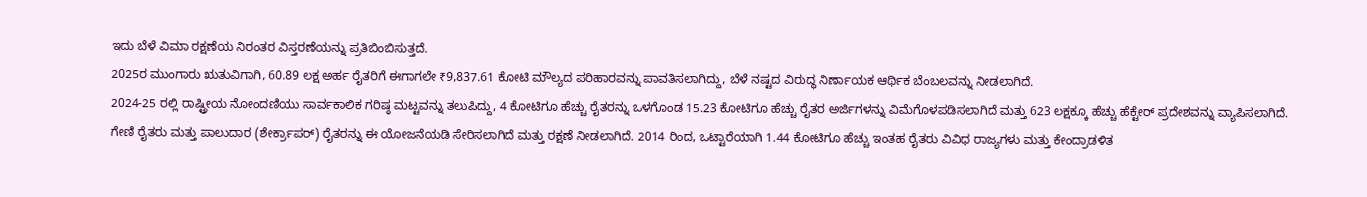ಇದು ಬೆಳೆ ವಿಮಾ ರಕ್ಷಣೆಯ ನಿರಂತರ ವಿಸ್ತರಣೆಯನ್ನು ಪ್ರತಿಬಿಂಬಿಸುತ್ತದೆ.
2025ರ ಮುಂಗಾರು ಋತುವಿಗಾಗಿ, 60.89 ಲಕ್ಷ ಅರ್ಹ ರೈತರಿಗೆ ಈಗಾಗಲೇ ₹9,837.61 ಕೋಟಿ ಮೌಲ್ಯದ ಪರಿಹಾರವನ್ನು ಪಾವತಿಸಲಾಗಿದ್ದು, ಬೆಳೆ ನಷ್ಟದ ವಿರುದ್ಧ ನಿರ್ಣಾಯಕ ಆರ್ಥಿಕ ಬೆಂಬಲವನ್ನು ನೀಡಲಾಗಿದೆ.
2024-25 ರಲ್ಲಿ ರಾಷ್ಟ್ರೀಯ ನೋಂದಣಿಯು ಸಾರ್ವಕಾಲಿಕ ಗರಿಷ್ಠ ಮಟ್ಟವನ್ನು ತಲುಪಿದ್ದು, 4 ಕೋಟಿಗೂ ಹೆಚ್ಚು ರೈತರನ್ನು ಒಳಗೊಂಡ 15.23 ಕೋಟಿಗೂ ಹೆಚ್ಚು ರೈತರ ಅರ್ಜಿಗಳನ್ನು ವಿಮೆಗೊಳಪಡಿಸಲಾಗಿದೆ ಮತ್ತು 623 ಲಕ್ಷಕ್ಕೂ ಹೆಚ್ಚು ಹೆಕ್ಟೇರ್ ಪ್ರದೇಶವನ್ನು ವ್ಯಾಪಿಸಲಾಗಿದೆ.
ಗೇಣಿ ರೈತರು ಮತ್ತು ಪಾಲುದಾರ (ಶೇರ್ಕ್ರಾಪರ್) ರೈತರನ್ನು ಈ ಯೋಜನೆಯಡಿ ಸೇರಿಸಲಾಗಿದೆ ಮತ್ತು ರಕ್ಷಣೆ ನೀಡಲಾಗಿದೆ. 2014 ರಿಂದ, ಒಟ್ಟಾರೆಯಾಗಿ 1.44 ಕೋಟಿಗೂ ಹೆಚ್ಚು ಇಂತಹ ರೈತರು ವಿವಿಧ ರಾಜ್ಯಗಳು ಮತ್ತು ಕೇಂದ್ರಾಡಳಿತ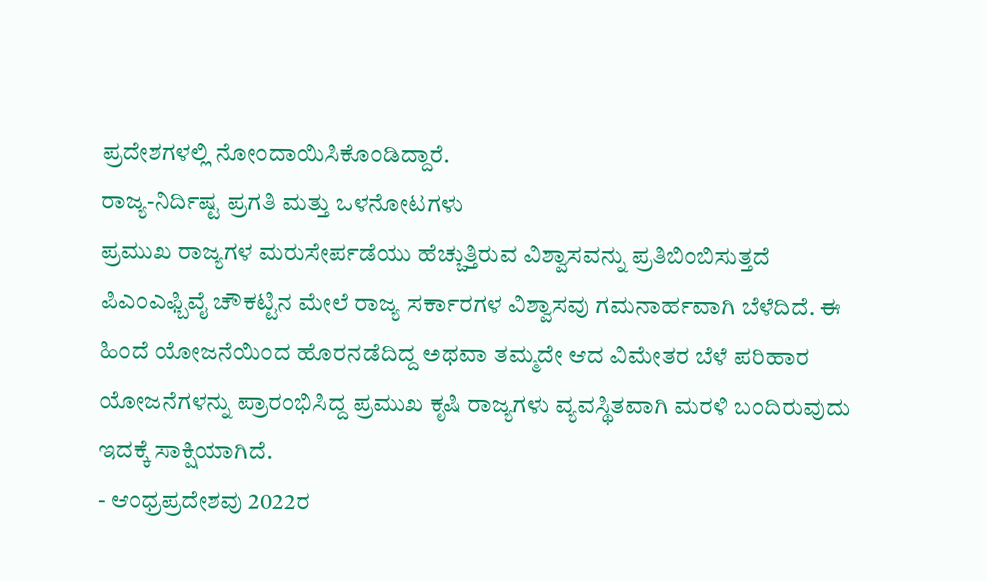ಪ್ರದೇಶಗಳಲ್ಲಿ ನೋಂದಾಯಿಸಿಕೊಂಡಿದ್ದಾರೆ.
ರಾಜ್ಯ-ನಿರ್ದಿಷ್ಟ ಪ್ರಗತಿ ಮತ್ತು ಒಳನೋಟಗಳು
ಪ್ರಮುಖ ರಾಜ್ಯಗಳ ಮರುಸೇರ್ಪಡೆಯು ಹೆಚ್ಚುತ್ತಿರುವ ವಿಶ್ವಾಸವನ್ನು ಪ್ರತಿಬಿಂಬಿಸುತ್ತದೆ
ಪಿಎಂಎಫ್ಬಿವೈ ಚೌಕಟ್ಟಿನ ಮೇಲೆ ರಾಜ್ಯ ಸರ್ಕಾರಗಳ ವಿಶ್ವಾಸವು ಗಮನಾರ್ಹವಾಗಿ ಬೆಳೆದಿದೆ. ಈ ಹಿಂದೆ ಯೋಜನೆಯಿಂದ ಹೊರನಡೆದಿದ್ದ ಅಥವಾ ತಮ್ಮದೇ ಆದ ವಿಮೇತರ ಬೆಳೆ ಪರಿಹಾರ ಯೋಜನೆಗಳನ್ನು ಪ್ರಾರಂಭಿಸಿದ್ದ ಪ್ರಮುಖ ಕೃಷಿ ರಾಜ್ಯಗಳು ವ್ಯವಸ್ಥಿತವಾಗಿ ಮರಳಿ ಬಂದಿರುವುದು ಇದಕ್ಕೆ ಸಾಕ್ಷಿಯಾಗಿದೆ.
- ಆಂಧ್ರಪ್ರದೇಶವು 2022ರ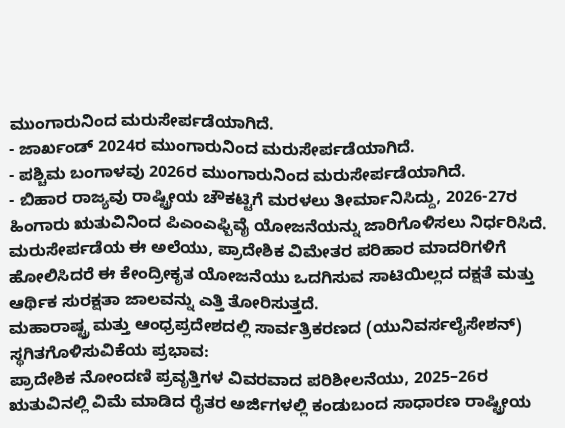ಮುಂಗಾರುನಿಂದ ಮರುಸೇರ್ಪಡೆಯಾಗಿದೆ.
- ಜಾರ್ಖಂಡ್ 2024ರ ಮುಂಗಾರುನಿಂದ ಮರುಸೇರ್ಪಡೆಯಾಗಿದೆ.
- ಪಶ್ಚಿಮ ಬಂಗಾಳವು 2026ರ ಮುಂಗಾರುನಿಂದ ಮರುಸೇರ್ಪಡೆಯಾಗಿದೆ.
- ಬಿಹಾರ ರಾಜ್ಯವು ರಾಷ್ಟ್ರೀಯ ಚೌಕಟ್ಟಿಗೆ ಮರಳಲು ತೀರ್ಮಾನಿಸಿದ್ದು, 2026-27ರ ಹಿಂಗಾರು ಋತುವಿನಿಂದ ಪಿಎಂಎಫ್ಬಿವೈ ಯೋಜನೆಯನ್ನು ಜಾರಿಗೊಳಿಸಲು ನಿರ್ಧರಿಸಿದೆ.
ಮರುಸೇರ್ಪಡೆಯ ಈ ಅಲೆಯು, ಪ್ರಾದೇಶಿಕ ವಿಮೇತರ ಪರಿಹಾರ ಮಾದರಿಗಳಿಗೆ ಹೋಲಿಸಿದರೆ ಈ ಕೇಂದ್ರೀಕೃತ ಯೋಜನೆಯು ಒದಗಿಸುವ ಸಾಟಿಯಿಲ್ಲದ ದಕ್ಷತೆ ಮತ್ತು ಆರ್ಥಿಕ ಸುರಕ್ಷತಾ ಜಾಲವನ್ನು ಎತ್ತಿ ತೋರಿಸುತ್ತದೆ.
ಮಹಾರಾಷ್ಟ್ರ ಮತ್ತು ಆಂಧ್ರಪ್ರದೇಶದಲ್ಲಿ ಸಾರ್ವತ್ರಿಕರಣದ (ಯುನಿವರ್ಸಲೈಸೇಶನ್) ಸ್ಥಗಿತಗೊಳಿಸುವಿಕೆಯ ಪ್ರಭಾವ:
ಪ್ರಾದೇಶಿಕ ನೋಂದಣಿ ಪ್ರವೃತ್ತಿಗಳ ವಿವರವಾದ ಪರಿಶೀಲನೆಯು, 2025–26ರ ಋತುವಿನಲ್ಲಿ ವಿಮೆ ಮಾಡಿದ ರೈತರ ಅರ್ಜಿಗಳಲ್ಲಿ ಕಂಡುಬಂದ ಸಾಧಾರಣ ರಾಷ್ಟ್ರೀಯ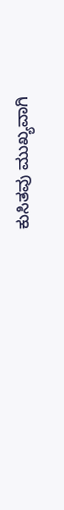ಕುಸಿತವು ಮುಖ್ಯವಾಗಿ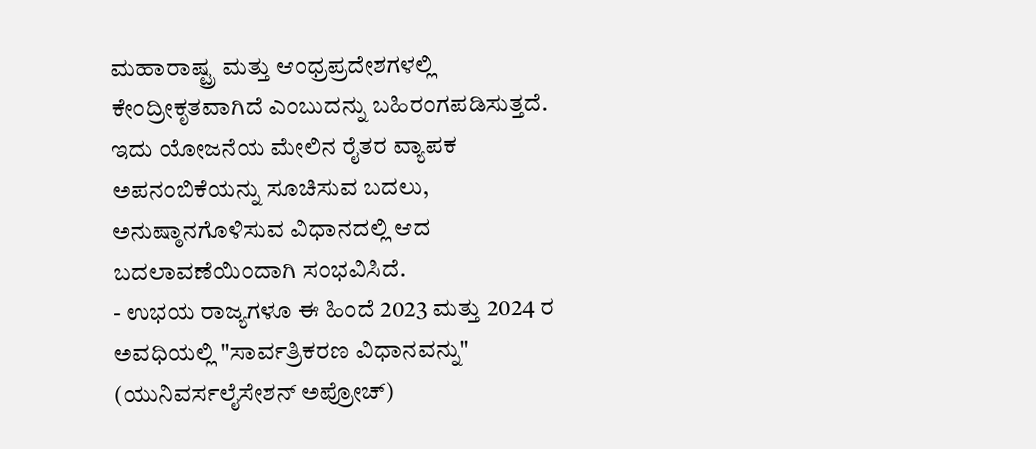ಮಹಾರಾಷ್ಟ್ರ ಮತ್ತು ಆಂಧ್ರಪ್ರದೇಶಗಳಲ್ಲಿ ಕೇಂದ್ರೀಕೃತವಾಗಿದೆ ಎಂಬುದನ್ನು ಬಹಿರಂಗಪಡಿಸುತ್ತದೆ. ಇದು ಯೋಜನೆಯ ಮೇಲಿನ ರೈತರ ವ್ಯಾಪಕ ಅಪನಂಬಿಕೆಯನ್ನು ಸೂಚಿಸುವ ಬದಲು, ಅನುಷ್ಠಾನಗೊಳಿಸುವ ವಿಧಾನದಲ್ಲಿ ಆದ ಬದಲಾವಣೆಯಿಂದಾಗಿ ಸಂಭವಿಸಿದೆ.
- ಉಭಯ ರಾಜ್ಯಗಳೂ ಈ ಹಿಂದೆ 2023 ಮತ್ತು 2024 ರ ಅವಧಿಯಲ್ಲಿ "ಸಾರ್ವತ್ರಿಕರಣ ವಿಧಾನವನ್ನು" (ಯುನಿವರ್ಸಲೈಸೇಶನ್ ಅಪ್ರೋಚ್)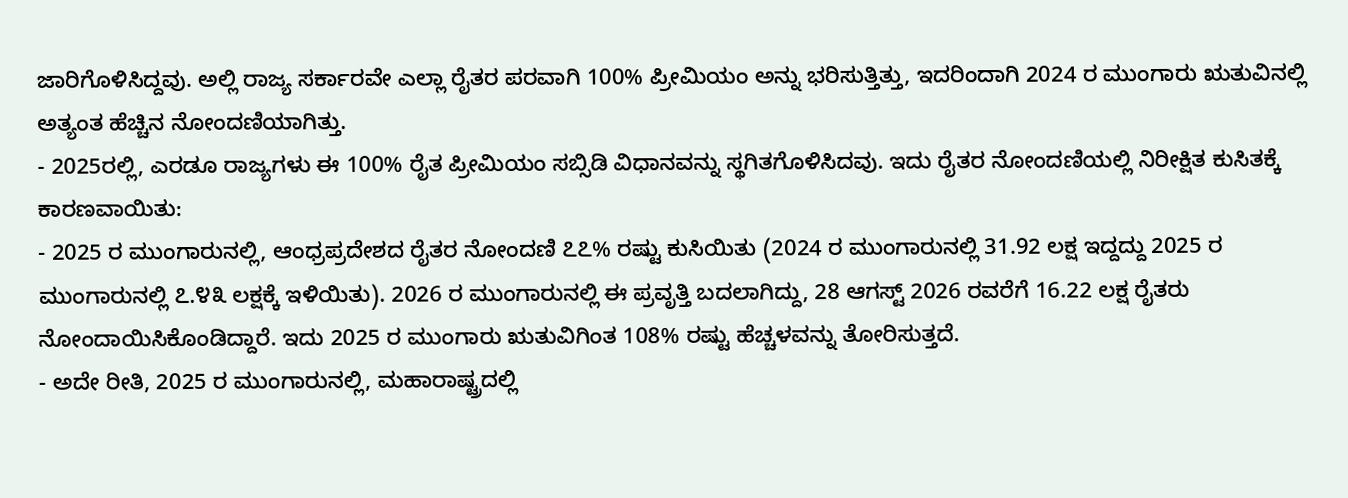ಜಾರಿಗೊಳಿಸಿದ್ದವು. ಅಲ್ಲಿ ರಾಜ್ಯ ಸರ್ಕಾರವೇ ಎಲ್ಲಾ ರೈತರ ಪರವಾಗಿ 100% ಪ್ರೀಮಿಯಂ ಅನ್ನು ಭರಿಸುತ್ತಿತ್ತು, ಇದರಿಂದಾಗಿ 2024 ರ ಮುಂಗಾರು ಋತುವಿನಲ್ಲಿ ಅತ್ಯಂತ ಹೆಚ್ಚಿನ ನೋಂದಣಿಯಾಗಿತ್ತು.
- 2025ರಲ್ಲಿ, ಎರಡೂ ರಾಜ್ಯಗಳು ಈ 100% ರೈತ ಪ್ರೀಮಿಯಂ ಸಬ್ಸಿಡಿ ವಿಧಾನವನ್ನು ಸ್ಥಗಿತಗೊಳಿಸಿದವು. ಇದು ರೈತರ ನೋಂದಣಿಯಲ್ಲಿ ನಿರೀಕ್ಷಿತ ಕುಸಿತಕ್ಕೆ ಕಾರಣವಾಯಿತು:
- 2025 ರ ಮುಂಗಾರುನಲ್ಲಿ, ಆಂಧ್ರಪ್ರದೇಶದ ರೈತರ ನೋಂದಣಿ ೭೭% ರಷ್ಟು ಕುಸಿಯಿತು (2024 ರ ಮುಂಗಾರುನಲ್ಲಿ 31.92 ಲಕ್ಷ ಇದ್ದದ್ದು 2025 ರ ಮುಂಗಾರುನಲ್ಲಿ ೭.೪೩ ಲಕ್ಷಕ್ಕೆ ಇಳಿಯಿತು). 2026 ರ ಮುಂಗಾರುನಲ್ಲಿ ಈ ಪ್ರವೃತ್ತಿ ಬದಲಾಗಿದ್ದು, 28 ಆಗಸ್ಟ್ 2026 ರವರೆಗೆ 16.22 ಲಕ್ಷ ರೈತರು ನೋಂದಾಯಿಸಿಕೊಂಡಿದ್ದಾರೆ. ಇದು 2025 ರ ಮುಂಗಾರು ಋತುವಿಗಿಂತ 108% ರಷ್ಟು ಹೆಚ್ಚಳವನ್ನು ತೋರಿಸುತ್ತದೆ.
- ಅದೇ ರೀತಿ, 2025 ರ ಮುಂಗಾರುನಲ್ಲಿ, ಮಹಾರಾಷ್ಟ್ರದಲ್ಲಿ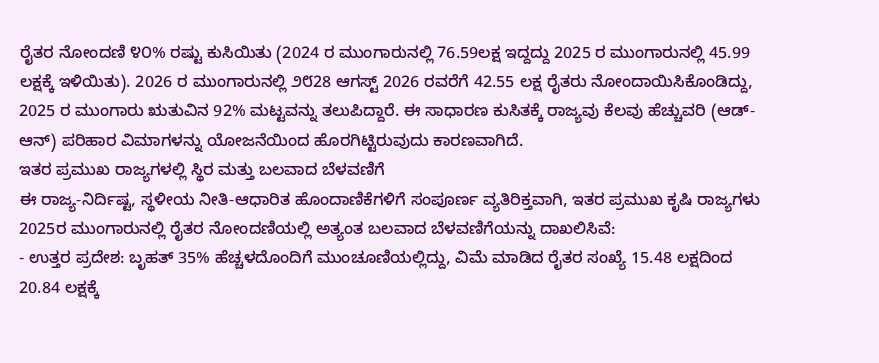ರೈತರ ನೋಂದಣಿ ೪೦% ರಷ್ಟು ಕುಸಿಯಿತು (2024 ರ ಮುಂಗಾರುನಲ್ಲಿ 76.59ಲಕ್ಷ ಇದ್ದದ್ದು 2025 ರ ಮುಂಗಾರುನಲ್ಲಿ 45.99 ಲಕ್ಷಕ್ಕೆ ಇಳಿಯಿತು). 2026 ರ ಮುಂಗಾರುನಲ್ಲಿ ೨೮28 ಆಗಸ್ಟ್ 2026 ರವರೆಗೆ 42.55 ಲಕ್ಷ ರೈತರು ನೋಂದಾಯಿಸಿಕೊಂಡಿದ್ದು, 2025 ರ ಮುಂಗಾರು ಋತುವಿನ 92% ಮಟ್ಟವನ್ನು ತಲುಪಿದ್ದಾರೆ. ಈ ಸಾಧಾರಣ ಕುಸಿತಕ್ಕೆ ರಾಜ್ಯವು ಕೆಲವು ಹೆಚ್ಚುವರಿ (ಆಡ್-ಆನ್) ಪರಿಹಾರ ವಿಮಾಗಳನ್ನು ಯೋಜನೆಯಿಂದ ಹೊರಗಿಟ್ಟಿರುವುದು ಕಾರಣವಾಗಿದೆ.
ಇತರ ಪ್ರಮುಖ ರಾಜ್ಯಗಳಲ್ಲಿ ಸ್ಥಿರ ಮತ್ತು ಬಲವಾದ ಬೆಳವಣಿಗೆ
ಈ ರಾಜ್ಯ-ನಿರ್ದಿಷ್ಟ, ಸ್ಥಳೀಯ ನೀತಿ-ಆಧಾರಿತ ಹೊಂದಾಣಿಕೆಗಳಿಗೆ ಸಂಪೂರ್ಣ ವ್ಯತಿರಿಕ್ತವಾಗಿ, ಇತರ ಪ್ರಮುಖ ಕೃಷಿ ರಾಜ್ಯಗಳು 2025ರ ಮುಂಗಾರುನಲ್ಲಿ ರೈತರ ನೋಂದಣಿಯಲ್ಲಿ ಅತ್ಯಂತ ಬಲವಾದ ಬೆಳವಣಿಗೆಯನ್ನು ದಾಖಲಿಸಿವೆ:
- ಉತ್ತರ ಪ್ರದೇಶ: ಬೃಹತ್ 35% ಹೆಚ್ಚಳದೊಂದಿಗೆ ಮುಂಚೂಣಿಯಲ್ಲಿದ್ದು, ವಿಮೆ ಮಾಡಿದ ರೈತರ ಸಂಖ್ಯೆ 15.48 ಲಕ್ಷದಿಂದ 20.84 ಲಕ್ಷಕ್ಕೆ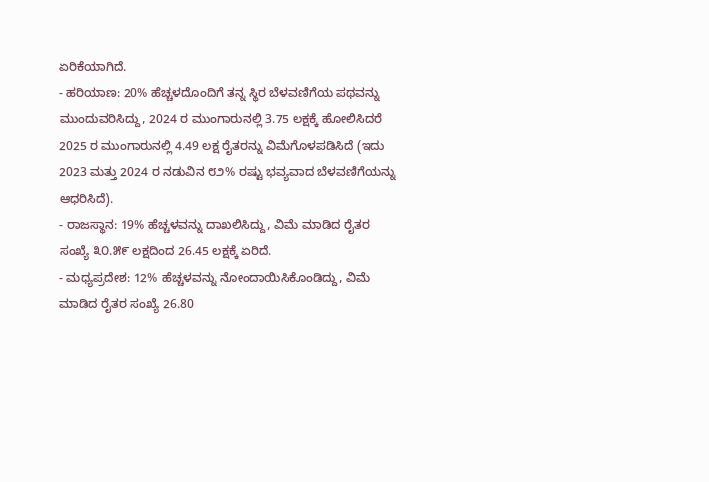ಏರಿಕೆಯಾಗಿದೆ.
- ಹರಿಯಾಣ: 20% ಹೆಚ್ಚಳದೊಂದಿಗೆ ತನ್ನ ಸ್ಥಿರ ಬೆಳವಣಿಗೆಯ ಪಥವನ್ನು ಮುಂದುವರಿಸಿದ್ದು, 2024 ರ ಮುಂಗಾರುನಲ್ಲಿ 3.75 ಲಕ್ಷಕ್ಕೆ ಹೋಲಿಸಿದರೆ 2025 ರ ಮುಂಗಾರುನಲ್ಲಿ 4.49 ಲಕ್ಷ ರೈತರನ್ನು ವಿಮೆಗೊಳಪಡಿಸಿದೆ (ಇದು 2023 ಮತ್ತು 2024 ರ ನಡುವಿನ ೮೨% ರಷ್ಟು ಭವ್ಯವಾದ ಬೆಳವಣಿಗೆಯನ್ನು ಆಧರಿಸಿದೆ).
- ರಾಜಸ್ಥಾನ: 19% ಹೆಚ್ಚಳವನ್ನು ದಾಖಲಿಸಿದ್ದು, ವಿಮೆ ಮಾಡಿದ ರೈತರ ಸಂಖ್ಯೆ ೩೦.೫೯ ಲಕ್ಷದಿಂದ 26.45 ಲಕ್ಷಕ್ಕೆ ಏರಿದೆ.
- ಮಧ್ಯಪ್ರದೇಶ: 12% ಹೆಚ್ಚಳವನ್ನು ನೋಂದಾಯಿಸಿಕೊಂಡಿದ್ದು, ವಿಮೆ ಮಾಡಿದ ರೈತರ ಸಂಖ್ಯೆ 26.80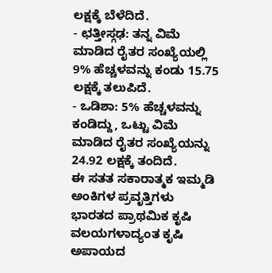ಲಕ್ಷಕ್ಕೆ ಬೆಳೆದಿದೆ.
- ಛತ್ತೀಸ್ಗಢ: ತನ್ನ ವಿಮೆ ಮಾಡಿದ ರೈತರ ಸಂಖ್ಯೆಯಲ್ಲಿ 9% ಹೆಚ್ಚಳವನ್ನು ಕಂಡು 15.75 ಲಕ್ಷಕ್ಕೆ ತಲುಪಿದೆ.
- ಒಡಿಶಾ: 5% ಹೆಚ್ಚಳವನ್ನು ಕಂಡಿದ್ದು, ಒಟ್ಟು ವಿಮೆ ಮಾಡಿದ ರೈತರ ಸಂಖ್ಯೆಯನ್ನು 24.92 ಲಕ್ಷಕ್ಕೆ ತಂದಿದೆ.
ಈ ಸತತ ಸಕಾರಾತ್ಮಕ ಇಮ್ಮಡಿ ಅಂಕಿಗಳ ಪ್ರವೃತ್ತಿಗಳು ಭಾರತದ ಪ್ರಾಥಮಿಕ ಕೃಷಿ ವಲಯಗಳಾದ್ಯಂತ ಕೃಷಿ ಅಪಾಯದ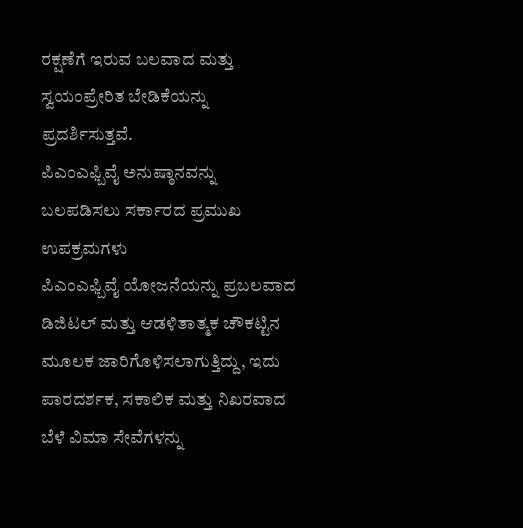ರಕ್ಷಣೆಗೆ ಇರುವ ಬಲವಾದ ಮತ್ತು ಸ್ವಯಂಪ್ರೇರಿತ ಬೇಡಿಕೆಯನ್ನು ಪ್ರದರ್ಶಿಸುತ್ತವೆ.
ಪಿಎಂಎಫ್ಬಿವೈ ಅನುಷ್ಠಾನವನ್ನು ಬಲಪಡಿಸಲು ಸರ್ಕಾರದ ಪ್ರಮುಖ ಉಪಕ್ರಮಗಳು
ಪಿಎಂಎಫ್ಬಿವೈ ಯೋಜನೆಯನ್ನು ಪ್ರಬಲವಾದ ಡಿಜಿಟಲ್ ಮತ್ತು ಆಡಳಿತಾತ್ಮಕ ಚೌಕಟ್ಟಿನ ಮೂಲಕ ಜಾರಿಗೊಳಿಸಲಾಗುತ್ತಿದ್ದು, ಇದು ಪಾರದರ್ಶಕ, ಸಕಾಲಿಕ ಮತ್ತು ನಿಖರವಾದ ಬೆಳೆ ವಿಮಾ ಸೇವೆಗಳನ್ನು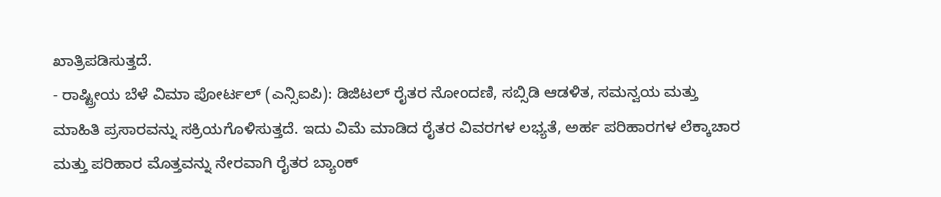ಖಾತ್ರಿಪಡಿಸುತ್ತದೆ.
- ರಾಷ್ಟ್ರೀಯ ಬೆಳೆ ವಿಮಾ ಪೋರ್ಟಲ್ (ಎನ್ಸಿಐಪಿ): ಡಿಜಿಟಲ್ ರೈತರ ನೋಂದಣಿ, ಸಬ್ಸಿಡಿ ಆಡಳಿತ, ಸಮನ್ವಯ ಮತ್ತು ಮಾಹಿತಿ ಪ್ರಸಾರವನ್ನು ಸಕ್ರಿಯಗೊಳಿಸುತ್ತದೆ. ಇದು ವಿಮೆ ಮಾಡಿದ ರೈತರ ವಿವರಗಳ ಲಭ್ಯತೆ, ಅರ್ಹ ಪರಿಹಾರಗಳ ಲೆಕ್ಕಾಚಾರ ಮತ್ತು ಪರಿಹಾರ ಮೊತ್ತವನ್ನು ನೇರವಾಗಿ ರೈತರ ಬ್ಯಾಂಕ್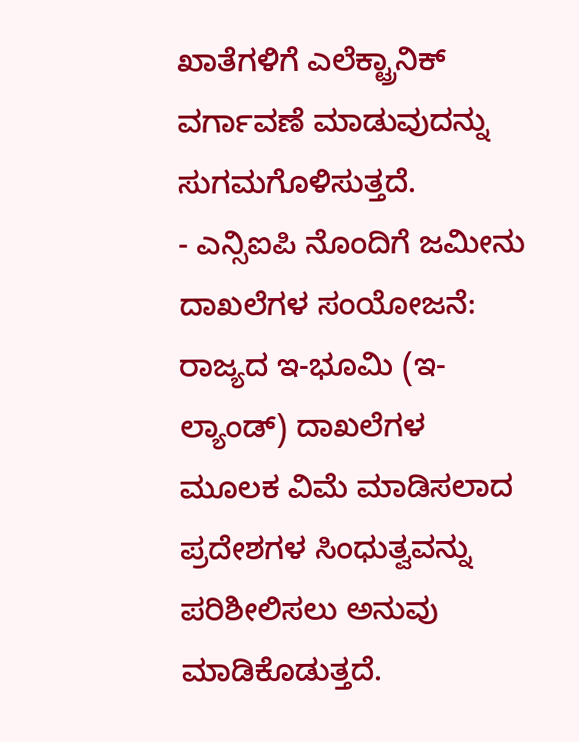ಖಾತೆಗಳಿಗೆ ಎಲೆಕ್ಟ್ರಾನಿಕ್ ವರ್ಗಾವಣೆ ಮಾಡುವುದನ್ನು ಸುಗಮಗೊಳಿಸುತ್ತದೆ.
- ಎನ್ಸಿಐಪಿ ನೊಂದಿಗೆ ಜಮೀನು ದಾಖಲೆಗಳ ಸಂಯೋಜನೆ: ರಾಜ್ಯದ ಇ-ಭೂಮಿ (ಇ-ಲ್ಯಾಂಡ್) ದಾಖಲೆಗಳ ಮೂಲಕ ವಿಮೆ ಮಾಡಿಸಲಾದ ಪ್ರದೇಶಗಳ ಸಿಂಧುತ್ವವನ್ನು ಪರಿಶೀಲಿಸಲು ಅನುವು ಮಾಡಿಕೊಡುತ್ತದೆ.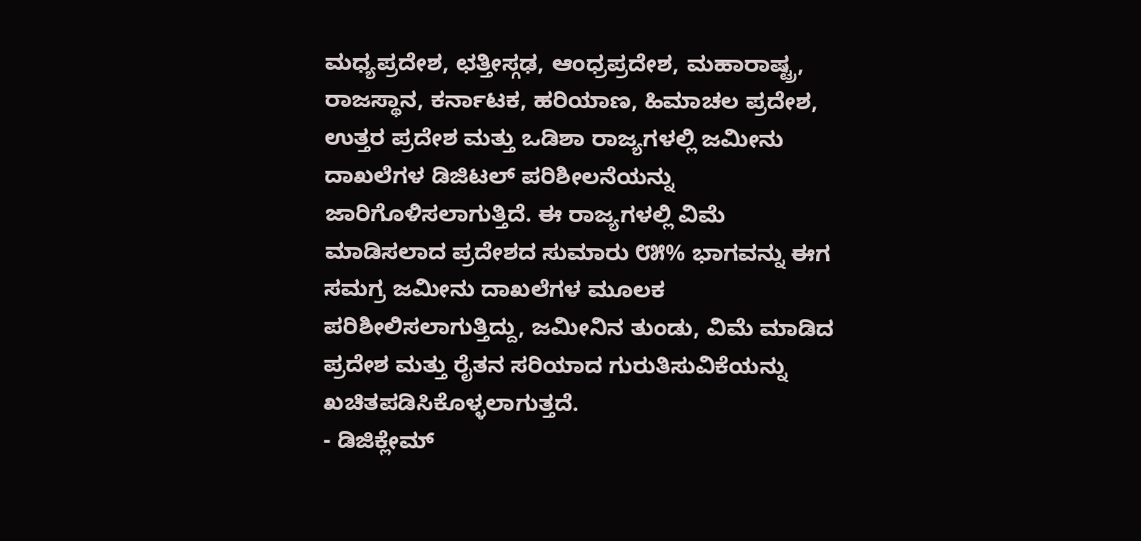ಮಧ್ಯಪ್ರದೇಶ, ಛತ್ತೀಸ್ಗಢ, ಆಂಧ್ರಪ್ರದೇಶ, ಮಹಾರಾಷ್ಟ್ರ, ರಾಜಸ್ಥಾನ, ಕರ್ನಾಟಕ, ಹರಿಯಾಣ, ಹಿಮಾಚಲ ಪ್ರದೇಶ, ಉತ್ತರ ಪ್ರದೇಶ ಮತ್ತು ಒಡಿಶಾ ರಾಜ್ಯಗಳಲ್ಲಿ ಜಮೀನು ದಾಖಲೆಗಳ ಡಿಜಿಟಲ್ ಪರಿಶೀಲನೆಯನ್ನು ಜಾರಿಗೊಳಿಸಲಾಗುತ್ತಿದೆ. ಈ ರಾಜ್ಯಗಳಲ್ಲಿ ವಿಮೆ ಮಾಡಿಸಲಾದ ಪ್ರದೇಶದ ಸುಮಾರು ೮೫% ಭಾಗವನ್ನು ಈಗ ಸಮಗ್ರ ಜಮೀನು ದಾಖಲೆಗಳ ಮೂಲಕ ಪರಿಶೀಲಿಸಲಾಗುತ್ತಿದ್ದು, ಜಮೀನಿನ ತುಂಡು, ವಿಮೆ ಮಾಡಿದ ಪ್ರದೇಶ ಮತ್ತು ರೈತನ ಸರಿಯಾದ ಗುರುತಿಸುವಿಕೆಯನ್ನು ಖಚಿತಪಡಿಸಿಕೊಳ್ಳಲಾಗುತ್ತದೆ.
- ಡಿಜಿಕ್ಲೇಮ್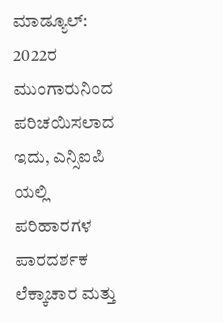ಮಾಡ್ಯೂಲ್: 2022ರ ಮುಂಗಾರುನಿಂದ ಪರಿಚಯಿಸಲಾದ ಇದು, ಎನ್ಸಿಐಪಿ ಯಲ್ಲಿ ಪರಿಹಾರಗಳ ಪಾರದರ್ಶಕ ಲೆಕ್ಕಾಚಾರ ಮತ್ತು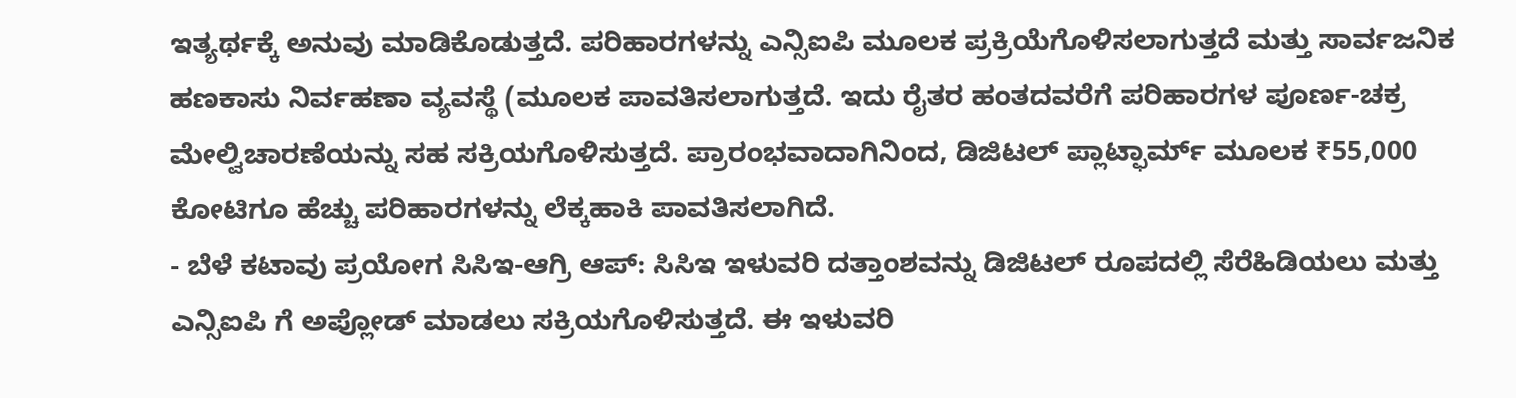ಇತ್ಯರ್ಥಕ್ಕೆ ಅನುವು ಮಾಡಿಕೊಡುತ್ತದೆ. ಪರಿಹಾರಗಳನ್ನು ಎನ್ಸಿಐಪಿ ಮೂಲಕ ಪ್ರಕ್ರಿಯೆಗೊಳಿಸಲಾಗುತ್ತದೆ ಮತ್ತು ಸಾರ್ವಜನಿಕ ಹಣಕಾಸು ನಿರ್ವಹಣಾ ವ್ಯವಸ್ಥೆ (ಮೂಲಕ ಪಾವತಿಸಲಾಗುತ್ತದೆ. ಇದು ರೈತರ ಹಂತದವರೆಗೆ ಪರಿಹಾರಗಳ ಪೂರ್ಣ-ಚಕ್ರ ಮೇಲ್ವಿಚಾರಣೆಯನ್ನು ಸಹ ಸಕ್ರಿಯಗೊಳಿಸುತ್ತದೆ. ಪ್ರಾರಂಭವಾದಾಗಿನಿಂದ, ಡಿಜಿಟಲ್ ಪ್ಲಾಟ್ಫಾರ್ಮ್ ಮೂಲಕ ₹55,000 ಕೋಟಿಗೂ ಹೆಚ್ಚು ಪರಿಹಾರಗಳನ್ನು ಲೆಕ್ಕಹಾಕಿ ಪಾವತಿಸಲಾಗಿದೆ.
- ಬೆಳೆ ಕಟಾವು ಪ್ರಯೋಗ ಸಿಸಿಇ-ಆಗ್ರಿ ಆಪ್: ಸಿಸಿಇ ಇಳುವರಿ ದತ್ತಾಂಶವನ್ನು ಡಿಜಿಟಲ್ ರೂಪದಲ್ಲಿ ಸೆರೆಹಿಡಿಯಲು ಮತ್ತು ಎನ್ಸಿಐಪಿ ಗೆ ಅಪ್ಲೋಡ್ ಮಾಡಲು ಸಕ್ರಿಯಗೊಳಿಸುತ್ತದೆ. ಈ ಇಳುವರಿ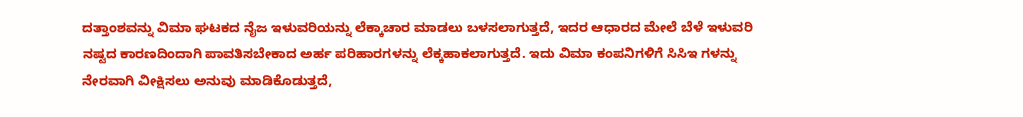ದತ್ತಾಂಶವನ್ನು ವಿಮಾ ಘಟಕದ ನೈಜ ಇಳುವರಿಯನ್ನು ಲೆಕ್ಕಾಚಾರ ಮಾಡಲು ಬಳಸಲಾಗುತ್ತದೆ, ಇದರ ಆಧಾರದ ಮೇಲೆ ಬೆಳೆ ಇಳುವರಿ ನಷ್ಟದ ಕಾರಣದಿಂದಾಗಿ ಪಾವತಿಸಬೇಕಾದ ಅರ್ಹ ಪರಿಹಾರಗಳನ್ನು ಲೆಕ್ಕಹಾಕಲಾಗುತ್ತದೆ. ಇದು ವಿಮಾ ಕಂಪನಿಗಳಿಗೆ ಸಿಸಿಇ ಗಳನ್ನು ನೇರವಾಗಿ ವೀಕ್ಷಿಸಲು ಅನುವು ಮಾಡಿಕೊಡುತ್ತದೆ,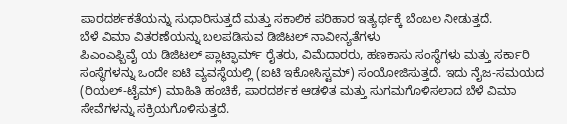ಪಾರದರ್ಶಕತೆಯನ್ನು ಸುಧಾರಿಸುತ್ತದೆ ಮತ್ತು ಸಕಾಲಿಕ ಪರಿಹಾರ ಇತ್ಯರ್ಥಕ್ಕೆ ಬೆಂಬಲ ನೀಡುತ್ತದೆ.
ಬೆಳೆ ವಿಮಾ ವಿತರಣೆಯನ್ನು ಬಲಪಡಿಸುವ ಡಿಜಿಟಲ್ ನಾವೀನ್ಯತೆಗಳು
ಪಿಎಂಎಫ್ಬಿವೈ ಯ ಡಿಜಿಟಲ್ ಪ್ಲಾಟ್ಫಾರ್ಮ್ ರೈತರು, ವಿಮೆದಾರರು, ಹಣಕಾಸು ಸಂಸ್ಥೆಗಳು ಮತ್ತು ಸರ್ಕಾರಿ ಸಂಸ್ಥೆಗಳನ್ನು ಒಂದೇ ಐಟಿ ವ್ಯವಸ್ಥೆಯಲ್ಲಿ (ಐಟಿ ಇಕೋಸಿಸ್ಟಮ್) ಸಂಯೋಜಿಸುತ್ತದೆ. ಇದು ನೈಜ-ಸಮಯದ (ರಿಯಲ್-ಟೈಮ್) ಮಾಹಿತಿ ಹಂಚಿಕೆ, ಪಾರದರ್ಶಕ ಆಡಳಿತ ಮತ್ತು ಸುಗಮಗೊಳಿಸಲಾದ ಬೆಳೆ ವಿಮಾ ಸೇವೆಗಳನ್ನು ಸಕ್ರಿಯಗೊಳಿಸುತ್ತದೆ.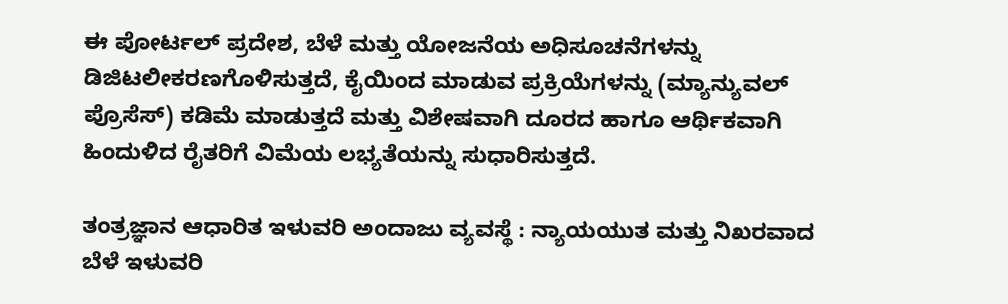ಈ ಪೋರ್ಟಲ್ ಪ್ರದೇಶ, ಬೆಳೆ ಮತ್ತು ಯೋಜನೆಯ ಅಧಿಸೂಚನೆಗಳನ್ನು ಡಿಜಿಟಲೀಕರಣಗೊಳಿಸುತ್ತದೆ, ಕೈಯಿಂದ ಮಾಡುವ ಪ್ರಕ್ರಿಯೆಗಳನ್ನು (ಮ್ಯಾನ್ಯುವಲ್ ಪ್ರೊಸೆಸ್) ಕಡಿಮೆ ಮಾಡುತ್ತದೆ ಮತ್ತು ವಿಶೇಷವಾಗಿ ದೂರದ ಹಾಗೂ ಆರ್ಥಿಕವಾಗಿ ಹಿಂದುಳಿದ ರೈತರಿಗೆ ವಿಮೆಯ ಲಭ್ಯತೆಯನ್ನು ಸುಧಾರಿಸುತ್ತದೆ.

ತಂತ್ರಜ್ಞಾನ ಆಧಾರಿತ ಇಳುವರಿ ಅಂದಾಜು ವ್ಯವಸ್ಥೆ : ನ್ಯಾಯಯುತ ಮತ್ತು ನಿಖರವಾದ ಬೆಳೆ ಇಳುವರಿ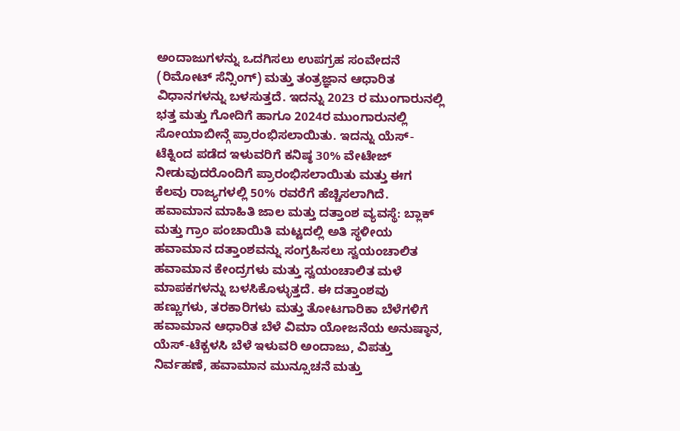ಅಂದಾಜುಗಳನ್ನು ಒದಗಿಸಲು ಉಪಗ್ರಹ ಸಂವೇದನೆ (ರಿಮೋಟ್ ಸೆನ್ಸಿಂಗ್) ಮತ್ತು ತಂತ್ರಜ್ಞಾನ ಆಧಾರಿತ ವಿಧಾನಗಳನ್ನು ಬಳಸುತ್ತದೆ. ಇದನ್ನು 2023 ರ ಮುಂಗಾರುನಲ್ಲಿ ಭತ್ತ ಮತ್ತು ಗೋದಿಗೆ ಹಾಗೂ 2024ರ ಮುಂಗಾರುನಲ್ಲಿ ಸೋಯಾಬೀನ್ಗೆ ಪ್ರಾರಂಭಿಸಲಾಯಿತು. ಇದನ್ನು ಯೆಸ್-ಟೆಕ್ನಿಂದ ಪಡೆದ ಇಳುವರಿಗೆ ಕನಿಷ್ಠ 30% ವೇಟೇಜ್ ನೀಡುವುದರೊಂದಿಗೆ ಪ್ರಾರಂಭಿಸಲಾಯಿತು ಮತ್ತು ಈಗ ಕೆಲವು ರಾಜ್ಯಗಳಲ್ಲಿ 50% ರವರೆಗೆ ಹೆಚ್ಚಿಸಲಾಗಿದೆ.
ಹವಾಮಾನ ಮಾಹಿತಿ ಜಾಲ ಮತ್ತು ದತ್ತಾಂಶ ವ್ಯವಸ್ಥೆ: ಬ್ಲಾಕ್ ಮತ್ತು ಗ್ರಾಂ ಪಂಚಾಯಿತಿ ಮಟ್ಟದಲ್ಲಿ ಅತಿ ಸ್ಥಳೀಯ ಹವಾಮಾನ ದತ್ತಾಂಶವನ್ನು ಸಂಗ್ರಹಿಸಲು ಸ್ವಯಂಚಾಲಿತ ಹವಾಮಾನ ಕೇಂದ್ರಗಳು ಮತ್ತು ಸ್ವಯಂಚಾಲಿತ ಮಳೆ ಮಾಪಕಗಳನ್ನು ಬಳಸಿಕೊಳ್ಳುತ್ತದೆ. ಈ ದತ್ತಾಂಶವು ಹಣ್ಣುಗಳು, ತರಕಾರಿಗಳು ಮತ್ತು ತೋಟಗಾರಿಕಾ ಬೆಳೆಗಳಿಗೆ ಹವಾಮಾನ ಆಧಾರಿತ ಬೆಳೆ ವಿಮಾ ಯೋಜನೆಯ ಅನುಷ್ಠಾನ, ಯೆಸ್-ಟೆಕ್ಬಳಸಿ ಬೆಳೆ ಇಳುವರಿ ಅಂದಾಜು, ವಿಪತ್ತು ನಿರ್ವಹಣೆ, ಹವಾಮಾನ ಮುನ್ಸೂಚನೆ ಮತ್ತು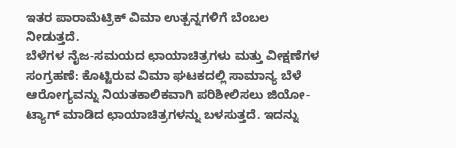ಇತರ ಪಾರಾಮೆಟ್ರಿಕ್ ವಿಮಾ ಉತ್ಪನ್ನಗಳಿಗೆ ಬೆಂಬಲ ನೀಡುತ್ತದೆ.
ಬೆಳೆಗಳ ನೈಜ-ಸಮಯದ ಛಾಯಾಚಿತ್ರಗಳು ಮತ್ತು ವೀಕ್ಷಣೆಗಳ ಸಂಗ್ರಹಣೆ: ಕೊಟ್ಟಿರುವ ವಿಮಾ ಘಟಕದಲ್ಲಿ ಸಾಮಾನ್ಯ ಬೆಳೆ ಆರೋಗ್ಯವನ್ನು ನಿಯತಕಾಲಿಕವಾಗಿ ಪರಿಶೀಲಿಸಲು ಜಿಯೋ-ಟ್ಯಾಗ್ ಮಾಡಿದ ಛಾಯಾಚಿತ್ರಗಳನ್ನು ಬಳಸುತ್ತದೆ. ಇದನ್ನು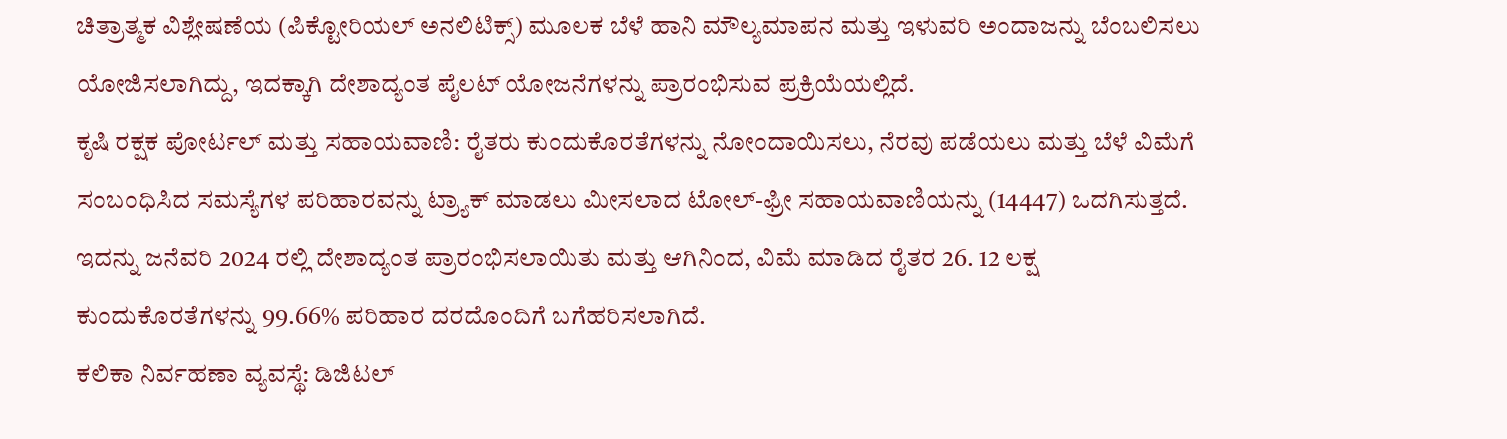ಚಿತ್ರಾತ್ಮಕ ವಿಶ್ಲೇಷಣೆಯ (ಪಿಕ್ಟೋರಿಯಲ್ ಅನಲಿಟಿಕ್ಸ್) ಮೂಲಕ ಬೆಳೆ ಹಾನಿ ಮೌಲ್ಯಮಾಪನ ಮತ್ತು ಇಳುವರಿ ಅಂದಾಜನ್ನು ಬೆಂಬಲಿಸಲು ಯೋಜಿಸಲಾಗಿದ್ದು, ಇದಕ್ಕಾಗಿ ದೇಶಾದ್ಯಂತ ಪೈಲಟ್ ಯೋಜನೆಗಳನ್ನು ಪ್ರಾರಂಭಿಸುವ ಪ್ರಕ್ರಿಯೆಯಲ್ಲಿದೆ.
ಕೃಷಿ ರಕ್ಷಕ ಪೋರ್ಟಲ್ ಮತ್ತು ಸಹಾಯವಾಣಿ: ರೈತರು ಕುಂದುಕೊರತೆಗಳನ್ನು ನೋಂದಾಯಿಸಲು, ನೆರವು ಪಡೆಯಲು ಮತ್ತು ಬೆಳೆ ವಿಮೆಗೆ ಸಂಬಂಧಿಸಿದ ಸಮಸ್ಯೆಗಳ ಪರಿಹಾರವನ್ನು ಟ್ರ್ಯಾಕ್ ಮಾಡಲು ಮೀಸಲಾದ ಟೋಲ್-ಫ್ರೀ ಸಹಾಯವಾಣಿಯನ್ನು (14447) ಒದಗಿಸುತ್ತದೆ. ಇದನ್ನು ಜನೆವರಿ 2024 ರಲ್ಲಿ ದೇಶಾದ್ಯಂತ ಪ್ರಾರಂಭಿಸಲಾಯಿತು ಮತ್ತು ಆಗಿನಿಂದ, ವಿಮೆ ಮಾಡಿದ ರೈತರ 26. 12 ಲಕ್ಷ ಕುಂದುಕೊರತೆಗಳನ್ನು 99.66% ಪರಿಹಾರ ದರದೊಂದಿಗೆ ಬಗೆಹರಿಸಲಾಗಿದೆ.
ಕಲಿಕಾ ನಿರ್ವಹಣಾ ವ್ಯವಸ್ಥೆ: ಡಿಜಿಟಲ್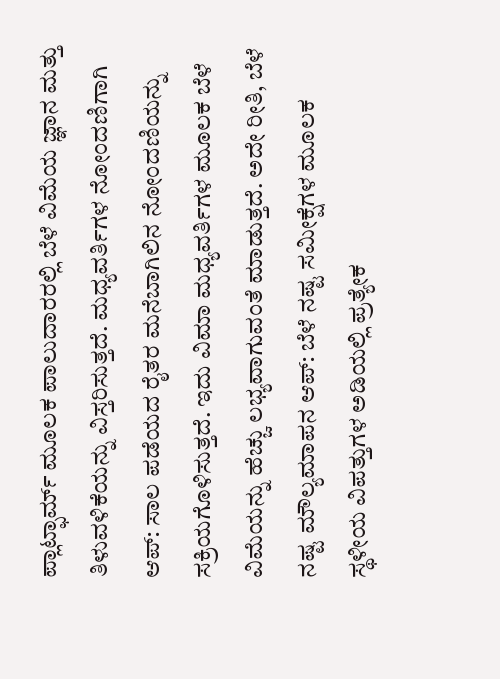ಪ್ಲಾಟ್ಫಾರ್ಮ್ ಮೂಲಕ ಪಾಲುದಾರರಲ್ಲಿ ಬೆಳೆ ವಿಮೆಯ ಜ್ಞಾನ ಮತ್ತು ತಿಳುವಳಿಕೆಯನ್ನು ವಿಸ್ತರಿಸುತ್ತದೆ. ಮಧ್ಯವರ್ತಿಗಳ ನೋಂದಣಿಗಾಗಿ ಆಪ್: ಸಾಲ ಪಡೆಯದ ರೈತರ ಮನೆಬಾಗಿಲಿನ ನೋಂದಣಿಯನ್ನು ಸಕ್ರಿಯಗೊಳಿಸುತ್ತದೆ. ಇದು ವಿಮಾ ಮಧ್ಯವರ್ತಿಗಳ ಮೂಲಕ ಬೆಳೆ ವಿಮೆಯನ್ನು ಹೆಚ್ಚು ಲಭ್ಯವಾಗುವಂತೆ ಮಾಡುತ್ತದೆ. ಅದೇ ರೀತಿ, ಬೆಳೆ ನಷ್ಟ ಮೌಲ್ಯಮಾಪನ ಆಪ್: ಬೆಳೆ ನಷ್ಟ ಸಮೀಕ್ಷೆಗಳ ಮೂಲಕ ಸ್ಥಳೀಯ ವಿಪತ್ತುಗಳ ಅಡಿಯಲ್ಲಿ ಪ್ರತ್ಯೇಕ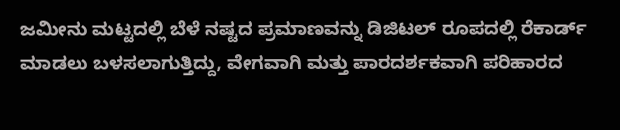ಜಮೀನು ಮಟ್ಟದಲ್ಲಿ ಬೆಳೆ ನಷ್ಟದ ಪ್ರಮಾಣವನ್ನು ಡಿಜಿಟಲ್ ರೂಪದಲ್ಲಿ ರೆಕಾರ್ಡ್ ಮಾಡಲು ಬಳಸಲಾಗುತ್ತಿದ್ದು, ವೇಗವಾಗಿ ಮತ್ತು ಪಾರದರ್ಶಕವಾಗಿ ಪರಿಹಾರದ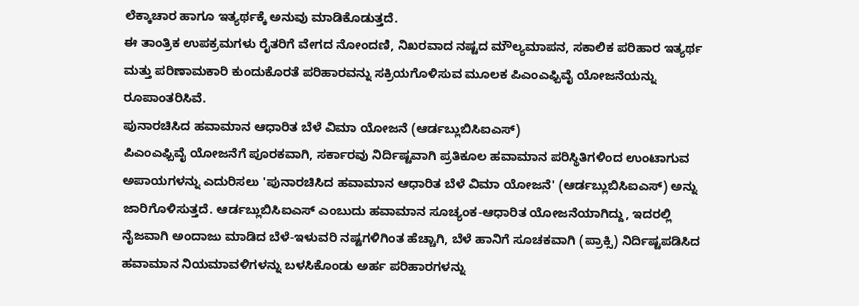ಲೆಕ್ಕಾಚಾರ ಹಾಗೂ ಇತ್ಯರ್ಥಕ್ಕೆ ಅನುವು ಮಾಡಿಕೊಡುತ್ತದೆ.
ಈ ತಾಂತ್ರಿಕ ಉಪಕ್ರಮಗಳು ರೈತರಿಗೆ ವೇಗದ ನೋಂದಣಿ, ನಿಖರವಾದ ನಷ್ಟದ ಮೌಲ್ಯಮಾಪನ, ಸಕಾಲಿಕ ಪರಿಹಾರ ಇತ್ಯರ್ಥ ಮತ್ತು ಪರಿಣಾಮಕಾರಿ ಕುಂದುಕೊರತೆ ಪರಿಹಾರವನ್ನು ಸಕ್ರಿಯಗೊಳಿಸುವ ಮೂಲಕ ಪಿಎಂಎಫ್ಬಿವೈ ಯೋಜನೆಯನ್ನು ರೂಪಾಂತರಿಸಿವೆ.
ಪುನಾರಚಿಸಿದ ಹವಾಮಾನ ಆಧಾರಿತ ಬೆಳೆ ವಿಮಾ ಯೋಜನೆ (ಆರ್ಡಬ್ಲುಬಿಸಿಐಎಸ್)
ಪಿಎಂಎಫ್ಬಿವೈ ಯೋಜನೆಗೆ ಪೂರಕವಾಗಿ, ಸರ್ಕಾರವು ನಿರ್ದಿಷ್ಟವಾಗಿ ಪ್ರತಿಕೂಲ ಹವಾಮಾನ ಪರಿಸ್ಥಿತಿಗಳಿಂದ ಉಂಟಾಗುವ ಅಪಾಯಗಳನ್ನು ಎದುರಿಸಲು 'ಪುನಾರಚಿಸಿದ ಹವಾಮಾನ ಆಧಾರಿತ ಬೆಳೆ ವಿಮಾ ಯೋಜನೆ' (ಆರ್ಡಬ್ಲುಬಿಸಿಐಎಸ್) ಅನ್ನು ಜಾರಿಗೊಳಿಸುತ್ತದೆ. ಆರ್ಡಬ್ಲುಬಿಸಿಐಎಸ್ ಎಂಬುದು ಹವಾಮಾನ ಸೂಚ್ಯಂಕ-ಆಧಾರಿತ ಯೋಜನೆಯಾಗಿದ್ದು, ಇದರಲ್ಲಿ ನೈಜವಾಗಿ ಅಂದಾಜು ಮಾಡಿದ ಬೆಳೆ-ಇಳುವರಿ ನಷ್ಟಗಳಿಗಿಂತ ಹೆಚ್ಚಾಗಿ, ಬೆಳೆ ಹಾನಿಗೆ ಸೂಚಕವಾಗಿ (ಪ್ರಾಕ್ಸಿ) ನಿರ್ದಿಷ್ಟಪಡಿಸಿದ ಹವಾಮಾನ ನಿಯಮಾವಳಿಗಳನ್ನು ಬಳಸಿಕೊಂಡು ಅರ್ಹ ಪರಿಹಾರಗಳನ್ನು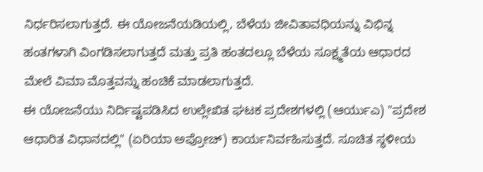ನಿರ್ಧರಿಸಲಾಗುತ್ತದೆ. ಈ ಯೋಜನೆಯಡಿಯಲ್ಲಿ, ಬೆಳೆಯ ಜೀವಿತಾವಧಿಯನ್ನು ವಿಭಿನ್ನ ಹಂತಗಳಾಗಿ ವಿಂಗಡಿಸಲಾಗುತ್ತದೆ ಮತ್ತು ಪ್ರತಿ ಹಂತದಲ್ಲೂ ಬೆಳೆಯ ಸೂಕ್ಷ್ಮತೆಯ ಆಧಾರದ ಮೇಲೆ ವಿಮಾ ಮೊತ್ತವನ್ನು ಹಂಚಿಕೆ ಮಾಡಲಾಗುತ್ತದೆ.
ಈ ಯೋಜನೆಯು ನಿರ್ದಿಷ್ಟಪಡಿಸಿದ ಉಲ್ಲೇಖಿತ ಘಟಕ ಪ್ರದೇಶಗಳಲ್ಲಿ (ಆರ್ಯುಎ) "ಪ್ರದೇಶ ಆಧಾರಿತ ವಿಧಾನದಲ್ಲಿ" (ಏರಿಯಾ ಅಪ್ರೋಚ್) ಕಾರ್ಯನಿರ್ವಹಿಸುತ್ತದೆ. ಸೂಚಿತ ಸ್ಥಳೀಯ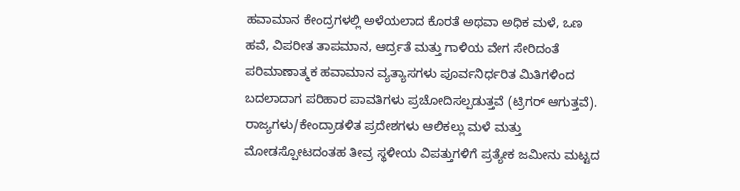ಹವಾಮಾನ ಕೇಂದ್ರಗಳಲ್ಲಿ ಅಳೆಯಲಾದ ಕೊರತೆ ಅಥವಾ ಅಧಿಕ ಮಳೆ, ಒಣ ಹವೆ, ವಿಪರೀತ ತಾಪಮಾನ, ಆರ್ದ್ರತೆ ಮತ್ತು ಗಾಳಿಯ ವೇಗ ಸೇರಿದಂತೆ ಪರಿಮಾಣಾತ್ಮಕ ಹವಾಮಾನ ವ್ಯತ್ಯಾಸಗಳು ಪೂರ್ವನಿರ್ಧರಿತ ಮಿತಿಗಳಿಂದ ಬದಲಾದಾಗ ಪರಿಹಾರ ಪಾವತಿಗಳು ಪ್ರಚೋದಿಸಲ್ಪಡುತ್ತವೆ (ಟ್ರಿಗರ್ ಆಗುತ್ತವೆ). ರಾಜ್ಯಗಳು/ಕೇಂದ್ರಾಡಳಿತ ಪ್ರದೇಶಗಳು ಆಲಿಕಲ್ಲು ಮಳೆ ಮತ್ತು ಮೋಡಸ್ಪೋಟದಂತಹ ತೀವ್ರ ಸ್ಥಳೀಯ ವಿಪತ್ತುಗಳಿಗೆ ಪ್ರತ್ಯೇಕ ಜಮೀನು ಮಟ್ಟದ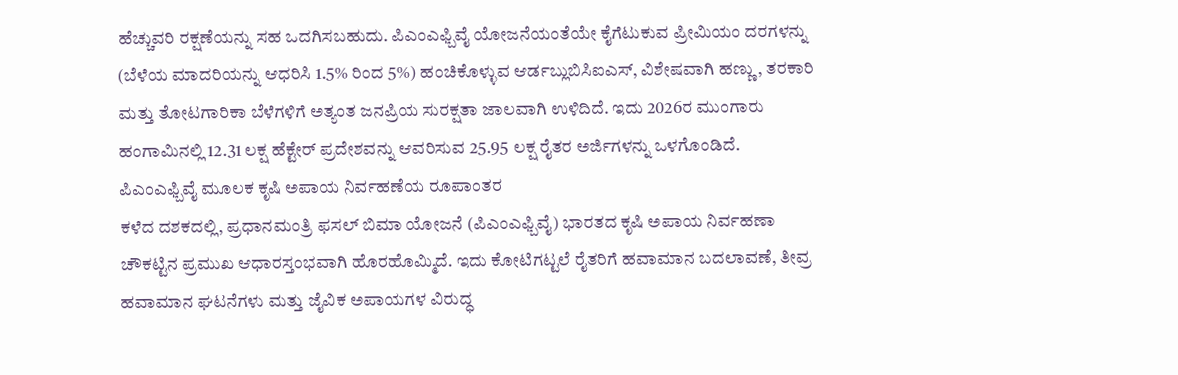ಹೆಚ್ಚುವರಿ ರಕ್ಷಣೆಯನ್ನು ಸಹ ಒದಗಿಸಬಹುದು. ಪಿಎಂಎಫ್ಬಿವೈ ಯೋಜನೆಯಂತೆಯೇ ಕೈಗೆಟುಕುವ ಪ್ರೀಮಿಯಂ ದರಗಳನ್ನು (ಬೆಳೆಯ ಮಾದರಿಯನ್ನು ಆಧರಿಸಿ 1.5% ರಿಂದ 5%) ಹಂಚಿಕೊಳ್ಳುವ ಆರ್ಡಬ್ಲುಬಿಸಿಐಎಸ್, ವಿಶೇಷವಾಗಿ ಹಣ್ಣು, ತರಕಾರಿ ಮತ್ತು ತೋಟಗಾರಿಕಾ ಬೆಳೆಗಳಿಗೆ ಅತ್ಯಂತ ಜನಪ್ರಿಯ ಸುರಕ್ಷತಾ ಜಾಲವಾಗಿ ಉಳಿದಿದೆ. ಇದು 2026ರ ಮುಂಗಾರು ಹಂಗಾಮಿನಲ್ಲಿ 12.31 ಲಕ್ಷ ಹೆಕ್ಟೇರ್ ಪ್ರದೇಶವನ್ನು ಆವರಿಸುವ 25.95 ಲಕ್ಷ ರೈತರ ಅರ್ಜಿಗಳನ್ನು ಒಳಗೊಂಡಿದೆ.
ಪಿಎಂಎಫ್ಬಿವೈ ಮೂಲಕ ಕೃಷಿ ಅಪಾಯ ನಿರ್ವಹಣೆಯ ರೂಪಾಂತರ
ಕಳೆದ ದಶಕದಲ್ಲಿ, ಪ್ರಧಾನಮಂತ್ರಿ ಫಸಲ್ ಬಿಮಾ ಯೋಜನೆ (ಪಿಎಂಎಫ್ಬಿವೈ) ಭಾರತದ ಕೃಷಿ ಅಪಾಯ ನಿರ್ವಹಣಾ ಚೌಕಟ್ಟಿನ ಪ್ರಮುಖ ಆಧಾರಸ್ತಂಭವಾಗಿ ಹೊರಹೊಮ್ಮಿದೆ. ಇದು ಕೋಟಿಗಟ್ಟಲೆ ರೈತರಿಗೆ ಹವಾಮಾನ ಬದಲಾವಣೆ, ತೀವ್ರ ಹವಾಮಾನ ಘಟನೆಗಳು ಮತ್ತು ಜೈವಿಕ ಅಪಾಯಗಳ ವಿರುದ್ಧ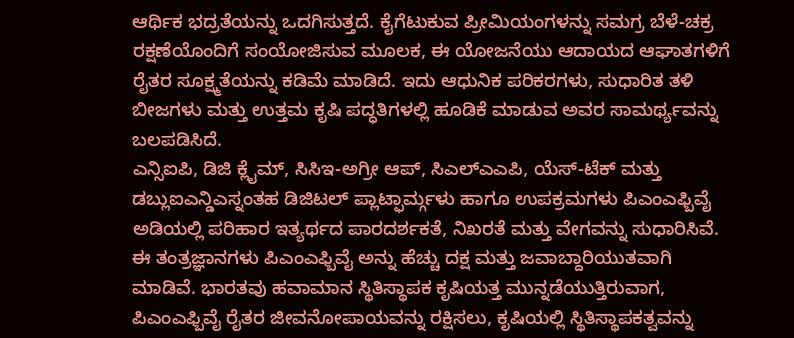ಆರ್ಥಿಕ ಭದ್ರತೆಯನ್ನು ಒದಗಿಸುತ್ತದೆ. ಕೈಗೆಟುಕುವ ಪ್ರೀಮಿಯಂಗಳನ್ನು ಸಮಗ್ರ ಬೆಳೆ-ಚಕ್ರ ರಕ್ಷಣೆಯೊಂದಿಗೆ ಸಂಯೋಜಿಸುವ ಮೂಲಕ, ಈ ಯೋಜನೆಯು ಆದಾಯದ ಆಘಾತಗಳಿಗೆ ರೈತರ ಸೂಕ್ಷ್ಮತೆಯನ್ನು ಕಡಿಮೆ ಮಾಡಿದೆ. ಇದು ಆಧುನಿಕ ಪರಿಕರಗಳು, ಸುಧಾರಿತ ತಳಿ ಬೀಜಗಳು ಮತ್ತು ಉತ್ತಮ ಕೃಷಿ ಪದ್ಧತಿಗಳಲ್ಲಿ ಹೂಡಿಕೆ ಮಾಡುವ ಅವರ ಸಾಮರ್ಥ್ಯವನ್ನು ಬಲಪಡಿಸಿದೆ.
ಎನ್ಸಿಐಪಿ, ಡಿಜಿ ಕ್ಲೈಮ್, ಸಿಸಿಇ-ಅಗ್ರೀ ಆಪ್, ಸಿಎಲ್ಎಎಪಿ, ಯೆಸ್-ಟೆಕ್ ಮತ್ತು ಡಬ್ಲುಐಎನ್ಡಿಎಸ್ನಂತಹ ಡಿಜಿಟಲ್ ಪ್ಲಾಟ್ಫಾರ್ಮ್ಗಳು ಹಾಗೂ ಉಪಕ್ರಮಗಳು ಪಿಎಂಎಫ್ಬಿವೈ ಅಡಿಯಲ್ಲಿ ಪರಿಹಾರ ಇತ್ಯರ್ಥದ ಪಾರದರ್ಶಕತೆ, ನಿಖರತೆ ಮತ್ತು ವೇಗವನ್ನು ಸುಧಾರಿಸಿವೆ. ಈ ತಂತ್ರಜ್ಞಾನಗಳು ಪಿಎಂಎಫ್ಬಿವೈ ಅನ್ನು ಹೆಚ್ಚು ದಕ್ಷ ಮತ್ತು ಜವಾಬ್ದಾರಿಯುತವಾಗಿ ಮಾಡಿವೆ. ಭಾರತವು ಹವಾಮಾನ ಸ್ಥಿತಿಸ್ಥಾಪಕ ಕೃಷಿಯತ್ತ ಮುನ್ನಡೆಯುತ್ತಿರುವಾಗ, ಪಿಎಂಎಫ್ಬಿವೈ ರೈತರ ಜೀವನೋಪಾಯವನ್ನು ರಕ್ಷಿಸಲು, ಕೃಷಿಯಲ್ಲಿ ಸ್ಥಿತಿಸ್ಥಾಪಕತ್ವವನ್ನು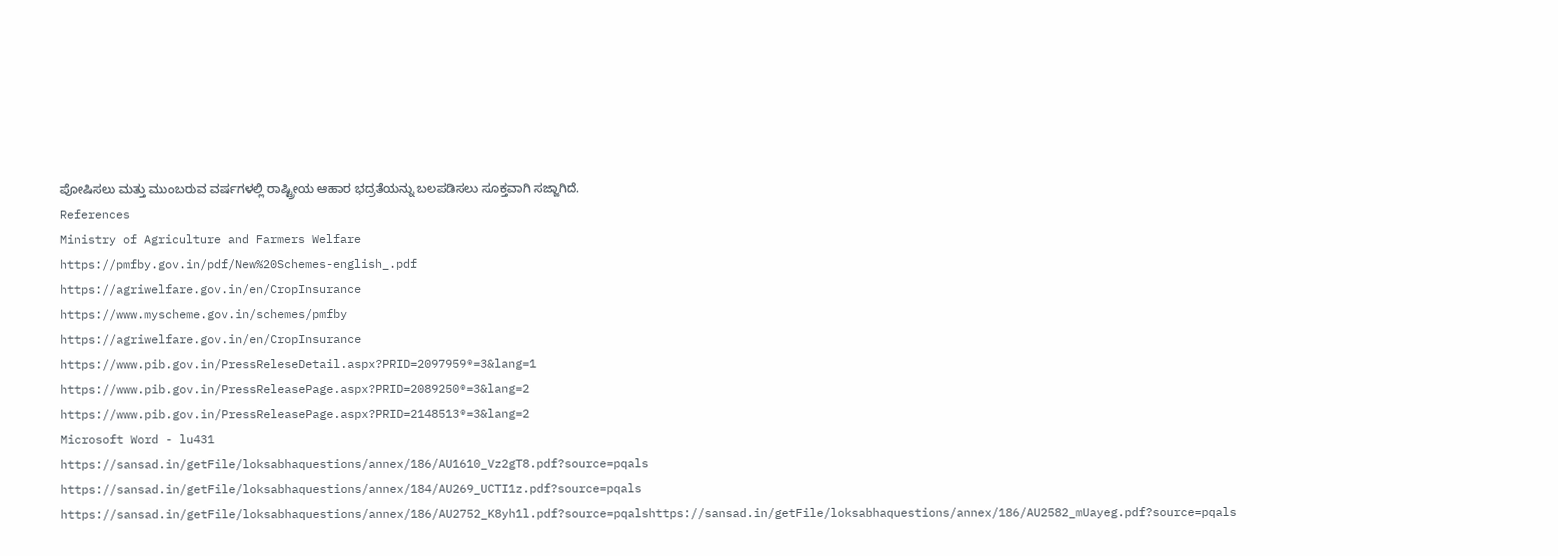ಪೋಷಿಸಲು ಮತ್ತು ಮುಂಬರುವ ವರ್ಷಗಳಲ್ಲಿ ರಾಷ್ಟ್ರೀಯ ಆಹಾರ ಭದ್ರತೆಯನ್ನು ಬಲಪಡಿಸಲು ಸೂಕ್ತವಾಗಿ ಸಜ್ಜಾಗಿದೆ.
References
Ministry of Agriculture and Farmers Welfare
https://pmfby.gov.in/pdf/New%20Schemes-english_.pdf
https://agriwelfare.gov.in/en/CropInsurance
https://www.myscheme.gov.in/schemes/pmfby
https://agriwelfare.gov.in/en/CropInsurance
https://www.pib.gov.in/PressReleseDetail.aspx?PRID=2097959®=3&lang=1
https://www.pib.gov.in/PressReleasePage.aspx?PRID=2089250®=3&lang=2
https://www.pib.gov.in/PressReleasePage.aspx?PRID=2148513®=3&lang=2
Microsoft Word - lu431
https://sansad.in/getFile/loksabhaquestions/annex/186/AU1610_Vz2gT8.pdf?source=pqals
https://sansad.in/getFile/loksabhaquestions/annex/184/AU269_UCTI1z.pdf?source=pqals
https://sansad.in/getFile/loksabhaquestions/annex/186/AU2752_K8yh1l.pdf?source=pqalshttps://sansad.in/getFile/loksabhaquestions/annex/186/AU2582_mUayeg.pdf?source=pqals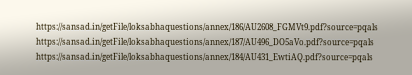https://sansad.in/getFile/loksabhaquestions/annex/186/AU2608_FGMVt9.pdf?source=pqals
https://sansad.in/getFile/loksabhaquestions/annex/187/AU496_DO5aVo.pdf?source=pqals
https://sansad.in/getFile/loksabhaquestions/annex/184/AU431_EwtiAQ.pdf?source=pqals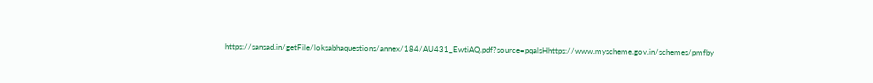https://sansad.in/getFile/loksabhaquestions/annex/184/AU431_EwtiAQ.pdf?source=pqalsHhttps://www.myscheme.gov.in/schemes/pmfby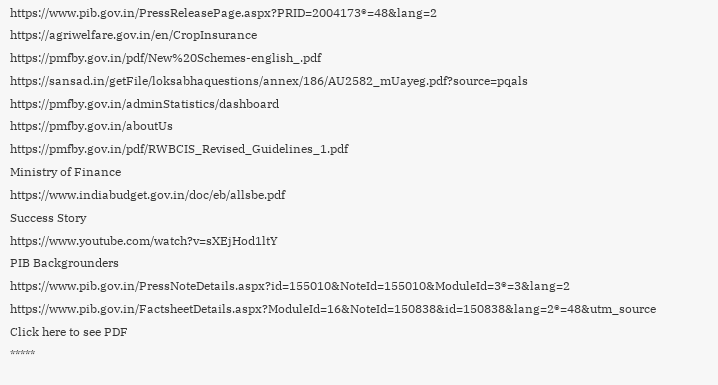https://www.pib.gov.in/PressReleasePage.aspx?PRID=2004173®=48&lang=2
https://agriwelfare.gov.in/en/CropInsurance
https://pmfby.gov.in/pdf/New%20Schemes-english_.pdf
https://sansad.in/getFile/loksabhaquestions/annex/186/AU2582_mUayeg.pdf?source=pqals
https://pmfby.gov.in/adminStatistics/dashboard
https://pmfby.gov.in/aboutUs
https://pmfby.gov.in/pdf/RWBCIS_Revised_Guidelines_1.pdf
Ministry of Finance
https://www.indiabudget.gov.in/doc/eb/allsbe.pdf
Success Story
https://www.youtube.com/watch?v=sXEjHod1ltY
PIB Backgrounders
https://www.pib.gov.in/PressNoteDetails.aspx?id=155010&NoteId=155010&ModuleId=3®=3&lang=2
https://www.pib.gov.in/FactsheetDetails.aspx?ModuleId=16&NoteId=150838&id=150838&lang=2®=48&utm_source
Click here to see PDF
*****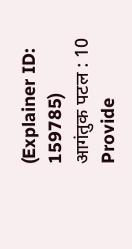(Explainer ID: 159785)
आगंतुक पटल : 10
Provide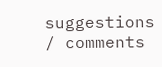suggestions / comments